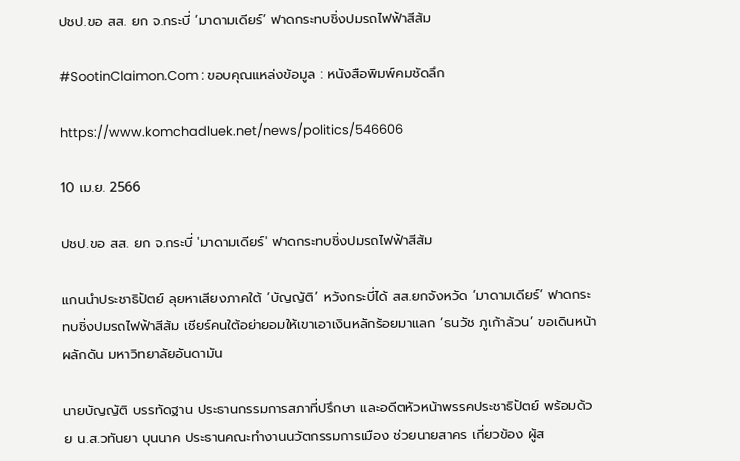ปชป.ขอ สส. ยก จ.กระบี่ ‘มาดามเดียร์’ ฟาดกระทบชิ่งปมรถไฟฟ้าสีส้ม

#SootinClaimon.Com : ขอบคุณแหล่งข้อมูล : หนังสือพิมพ์คมชัดลึก

https://www.komchadluek.net/news/politics/546606

10 เม.ย. 2566

ปชป.ขอ สส. ยก จ.กระบี่ 'มาดามเดียร์' ฟาดกระทบชิ่งปมรถไฟฟ้าสีส้ม

แกนนำประชาธิปัตย์ ลุยหาเสียงภาคใต้ ‘บัญญัติ’ หวังกระบี่ได้ สส.ยกจังหวัด ‘มาดามเดียร์’ ฟาดกระทบชิ่งปมรถไฟฟ้าสีส้ม เชียร์คนใต้อย่ายอมให้เขาเอาเงินหลักร้อยมาแลก ‘ธนวัช ภูเก้าล้วน’ ขอเดินหน้าผลักดัน มหาวิทยาลัยอันดามัน

นายบัญญัติ บรรทัดฐาน ประธานกรรมการสภาที่ปรึกษา และอดีตหัวหน้าพรรคประชาธิปัตย์ พร้อมด้วย น.ส.วทันยา บุนนาค ประธานคณะทำงานนวัตกรรมการเมือง ช่วยนายสาคร เกี่ยวข้อง ผู้ส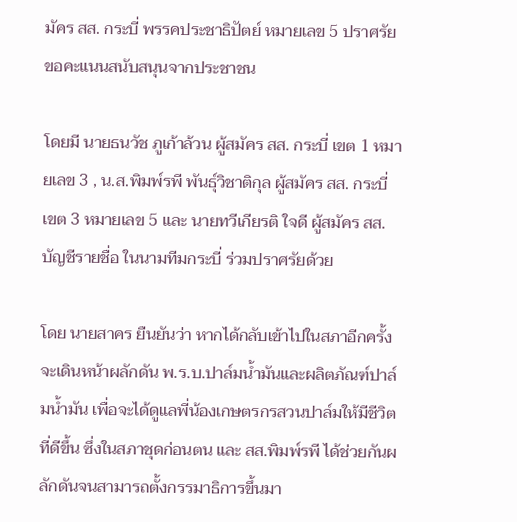มัคร สส. กระบี่ พรรคประชาธิปัตย์ หมายเลข 5 ปราศรัยขอคะแนนสนับสนุนจากประชาชน

โดยมี นายธนวัช ภูเก้าล้วน ผู้สมัคร สส. กระบี่ เขต 1 หมายเลข 3 , น.ส.พิมพ์รพี พันธุ์วิชาติกุล ผู้สมัคร สส. กระบี่ เขต 3 หมายเลข 5 และ นายทวีเกียรติ ใจดี ผู้สมัคร สส.บัญชีรายชื่อ ในนามทีมกระบี่ ร่วมปราศรัยด้วย

โดย นายสาคร ยืนยันว่า หากได้กลับเข้าไปในสภาอีกครั้งจะเดินหน้าผลักดัน พ.ร.บ.ปาล์มน้ำมันและผลิตภัณฑ์ปาล์มน้ำมัน เพื่อจะได้ดูแลพี่น้องเกษตรกรสวนปาล์มให้มีชีวิตที่ดีขึ้น ซึ่งในสภาชุดก่อนตน และ สส.พิมพ์รพี ได้ช่วยกันผลักดันจนสามารถตั้งกรรมาธิการขึ้นมา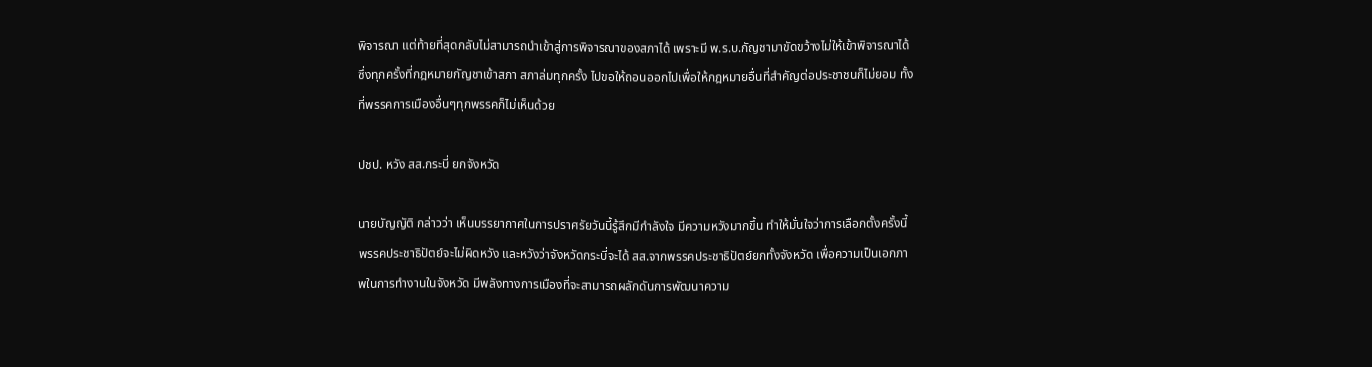พิจารณา แต่ท้ายที่สุดกลับไม่สามารถนำเข้าสู่การพิจารณาของสภาได้ เพราะมี พ.ร.บ.กัญชามาขัดขว้างไม่ให้เข้าพิจารณาได้ ซึ่งทุกครั้งที่กฎหมายกัญชาเข้าสภา สภาล่มทุกครั้ง ไปขอให้ถอนออกไปเพื่อให้กฎหมายอื่นที่สำคัญต่อประชาชนก็ไม่ยอม ทั้งที่พรรคการเมืองอื่นๆทุกพรรคก็ไม่เห็นด้วย

ปชป. หวัง สส.กระบี่ ยกจังหวัด

นายบัญญัติ กล่าวว่า เห็นบรรยากาศในการปราศรัยวันนี้รู้สึกมีกำลังใจ มีความหวังมากขึ้น ทำให้มั่นใจว่าการเลือกตั้งครั้งนี้พรรคประชาธิปัตย์จะไม่ผิดหวัง และหวังว่าจังหวัดกระบี่จะได้ สส.จากพรรคประชาธิปัตย์ยกทั้งจังหวัด เพื่อความเป็นเอกภาพในการทำงานในจังหวัด มีพลังทางการเมืองที่จะสามารถผลักดันการพัฒนาความ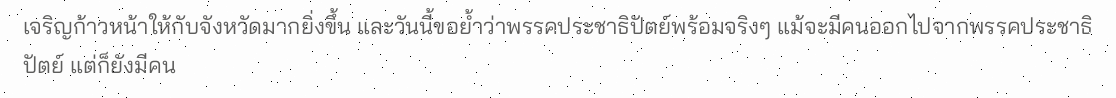เจริญก้าวหน้าให้กับจังหวัดมากยิ่งขึ้น และวันนี้ขอย้ำว่าพรรคประชาธิปัตย์พร้อมจริงๆ แม้จะมีคนออกไปจากพรรคประชาธิปัตย์ แต่ก็ยังมีคน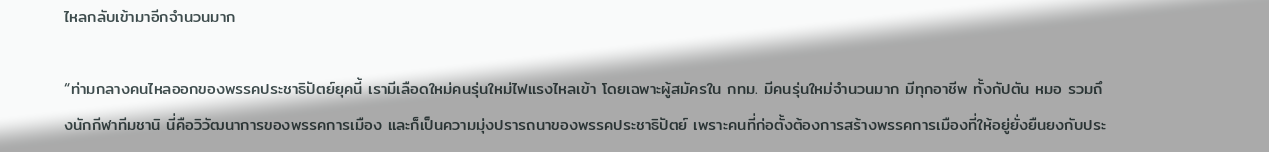ไหลกลับเข้ามาอีกจำนวนมาก

“ท่ามกลางคนไหลออกของพรรคประชาธิปัตย์ยุคนี้ เรามีเลือดใหม่คนรุ่นใหม่ไฟแรงไหลเข้า โดยเฉพาะผู้สมัครใน กทม. มีคนรุ่นใหม่จำนวนมาก มีทุกอาชีพ ทั้งกัปตัน หมอ รวมถึงนักกีฬาทีมชานิ นี่คือวิวัฒนาการของพรรคการเมือง และก็เป็นความมุ่งปรารถนาของพรรคประชาธิปัตย์ เพราะคนที่ก่อตั้งต้องการสร้างพรรคการเมืองที่ให้อยู่ยั่งยืนยงกับประ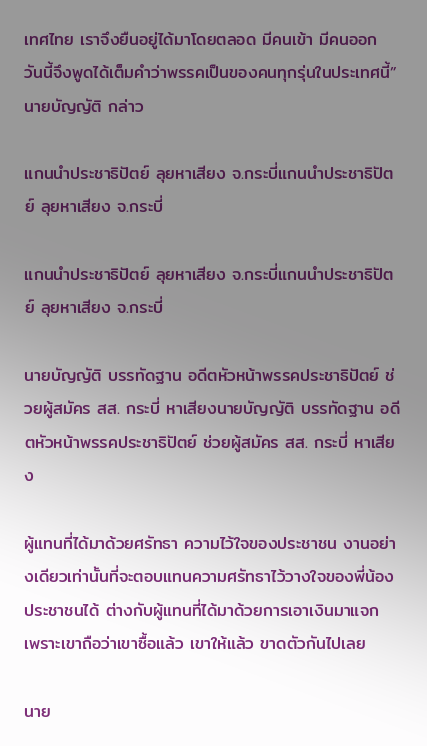เทศไทย เราจึงยืนอยู่ได้มาโดยตลอด มีคนเข้า มีคนออก วันนี้จึงพูดได้เต็มคำว่าพรรคเป็นของคนทุกรุ่นในประเทศนี้” นายบัญญัติ กล่าว

แกนนำประชาธิปัตย์ ลุยหาเสียง จ.กระบี่แกนนำประชาธิปัตย์ ลุยหาเสียง จ.กระบี่

แกนนำประชาธิปัตย์ ลุยหาเสียง จ.กระบี่แกนนำประชาธิปัตย์ ลุยหาเสียง จ.กระบี่

นายบัญญัติ บรรทัดฐาน อดีตหัวหน้าพรรคประชาธิปัตย์ ช่วยผู้สมัคร สส. กระบี่ หาเสียงนายบัญญัติ บรรทัดฐาน อดีตหัวหน้าพรรคประชาธิปัตย์ ช่วยผู้สมัคร สส. กระบี่ หาเสียง

ผู้แทนที่ได้มาด้วยศรัทธา ความไว้ใจของประชาชน งานอย่างเดียวเท่านั้นที่จะตอบแทนความศรัทธาไว้วางใจของพี่น้องประชาชนได้ ต่างกับผู้แทนที่ได้มาด้วยการเอาเงินมาแจก เพราะเขาถือว่าเขาซื้อแล้ว เขาให้แล้ว ขาดตัวกันไปเลย

นาย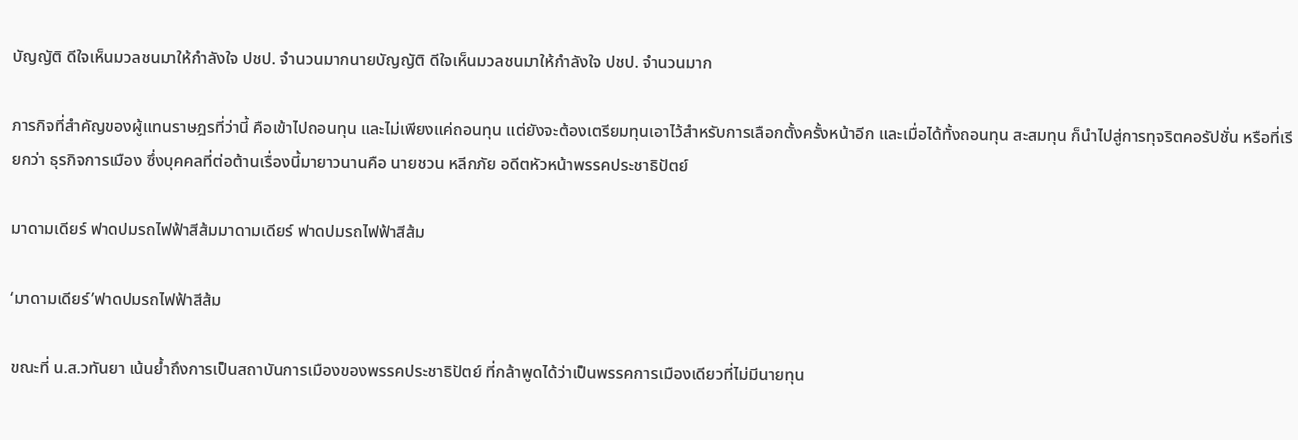บัญญัติ ดีใจเห็นมวลชนมาให้กำลังใจ ปชป. จำนวนมากนายบัญญัติ ดีใจเห็นมวลชนมาให้กำลังใจ ปชป. จำนวนมาก

ภารกิจที่สำคัญของผู้แทนราษฎรที่ว่านี้ คือเข้าไปถอนทุน และไม่เพียงแค่ถอนทุน แต่ยังจะต้องเตรียมทุนเอาไว้สำหรับการเลือกตั้งครั้งหน้าอีก และเมื่อได้ทั้งถอนทุน สะสมทุน ก็นำไปสู่การทุจริตคอรัปชั่น หรือที่เรียกว่า ธุรกิจการเมือง ซึ่งบุคคลที่ต่อต้านเรื่องนี้มายาวนานคือ นายชวน หลีกภัย อดีตหัวหน้าพรรคประชาธิปัตย์

มาดามเดียร์ ฟาดปมรถไฟฟ้าสีส้มมาดามเดียร์ ฟาดปมรถไฟฟ้าสีส้ม

‘มาดามเดียร์’ฟาดปมรถไฟฟ้าสีส้ม

ขณะที่ น.ส.วทันยา เน้นย้ำถึงการเป็นสถาบันการเมืองของพรรคประชาธิปัตย์ ที่กล้าพูดได้ว่าเป็นพรรคการเมืองเดียวที่ไม่มีนายทุน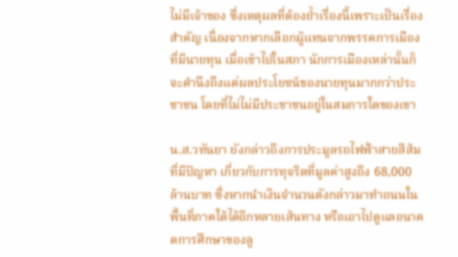ไม่มีเจ้าของ ซึ่งเหตุผลที่ต้องย้ำเรื่องนี้เพราะเป็นเรื่องสำคัญ เนื่องจากหากเลือกผู้แทนจากพรรคการเมืองที่มีนายทุน เมื่อเข้าไปในสภา นักการเมืองเหล่านั้นก็จะคำนึงถึงแต่ผลประโยชน์ของนายทุนมากกว่าประชาชน โดยที่ไม่ไม่มีประชาชนอยู่ในสมการใดของเขา

น.ส.วทันยา ยังกล่าวถึงการประมูลรถไฟฟ้าสายสีส้มที่มีปัญหา เกี่ยวกับการทุจริตที่มูลค่าสูงถึง 68,000 ล้านบาท ซึ่งหากนำเงินจำนวนดังกล่าวมาทำถนนในพื้นที่ภาคใต้ได้อีกหลายเส้นทาง หรือเอาไปดูแลอนาคตการศึกษาของลู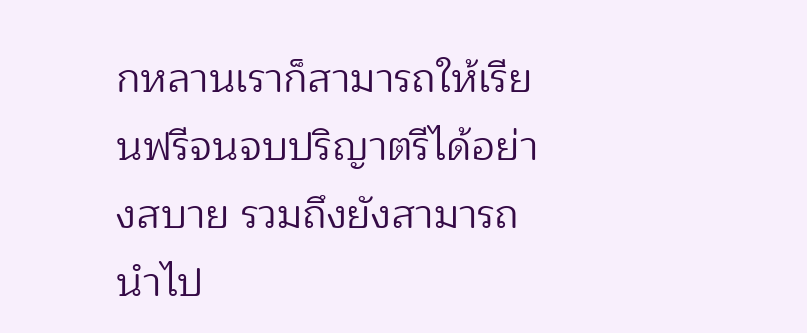กหลานเราก็สามารถให้เรียนฟรีจนจบปริญาตรีได้อย่างสบาย รวมถึงยังสามารถนำไป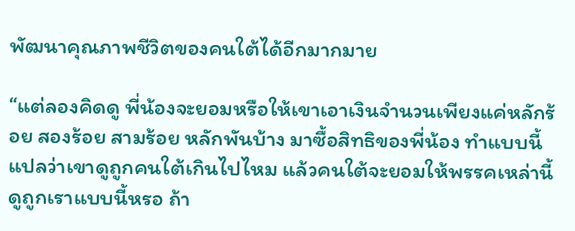พัฒนาคุณภาพชีวิตของคนใต้ได้อีกมากมาย

“แต่ลองคิดดู พี่น้องจะยอมหรือให้เขาเอาเงินจำนวนเพียงแค่หลักร้อย สองร้อย สามร้อย หลักพันบ้าง มาซื้อสิทธิของพี่น้อง ทำแบบนี้แปลว่าเขาดูถูกคนใต้เกินไปไหม แล้วคนใต้จะยอมให้พรรคเหล่านี้ดูถูกเราแบบนี้หรอ ถ้า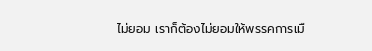ไม่ยอม เราก็ต้องไม่ยอมให้พรรคการเมื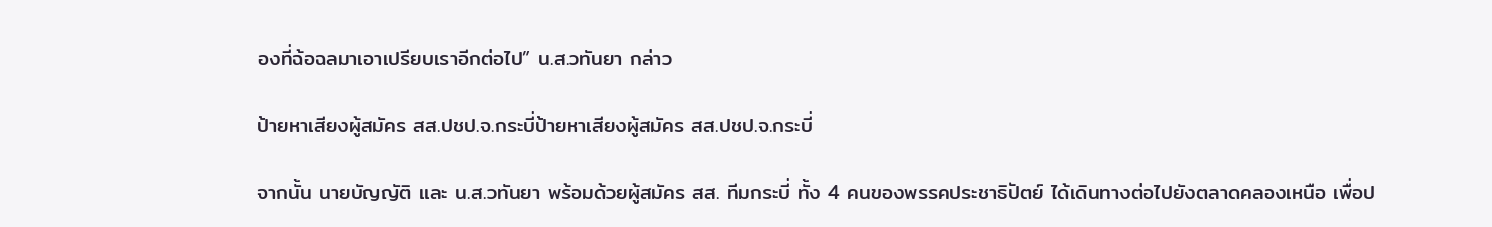องที่ฉ้อฉลมาเอาเปรียบเราอีกต่อไป” น.ส.วทันยา กล่าว

ป้ายหาเสียงผู้สมัคร สส.ปชป.จ.กระบี่ป้ายหาเสียงผู้สมัคร สส.ปชป.จ.กระบี่

จากนั้น นายบัญญัติ และ น.ส.วทันยา พร้อมด้วยผู้สมัคร สส. ทีมกระบี่ ทั้ง 4 คนของพรรคประชาธิปัตย์ ได้เดินทางต่อไปยังตลาดคลองเหนือ เพื่อป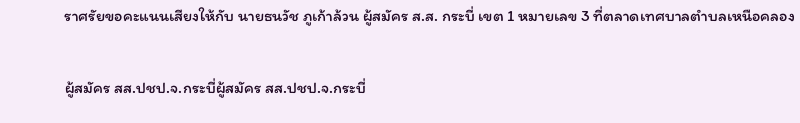ราศรัยขอคะแนนเสียงให้กับ นายธนวัช ภูเก้าล้วน ผู้สมัคร ส.ส. กระบี่ เขต 1 หมายเลข 3 ที่ตลาดเทศบาลตำบลเหนือคลอง

ผู้สมัคร สส.ปชป.จ.กระบี่ผู้สมัคร สส.ปชป.จ.กระบี่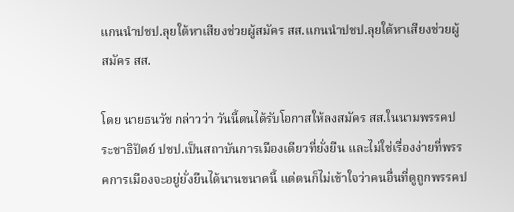แกนนำปชป.ลุยใต้หาเสียงช่วยผู้สมัคร สส.แกนนำปชป.ลุยใต้หาเสียงช่วยผู้สมัคร สส.

โดย นายธนวัช กล่าวว่า วันนี้ตนได้รับโอกาสให้ลงสมัคร สส.ในนามพรรคประชาธิปัตย์ ปชป.เป็นสถาบันการเมืองเดียวที่ยั่งยืน และไม่ใช่เรื่องง่ายที่พรรคการเมืองจะอยู่ยั่งยืนได้นานขนาดนี้ แต่ตนก็ไม่เข้าใจว่าคนอื่นที่ดูถูกพรรคป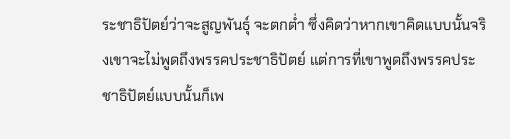ระชาธิปัตย์ว่าจะสูญพันธุ์ จะตกต่ำ ซึ่งคิดว่าหากเขาคิดแบบนั้นจริงเขาจะไม่พูดถึงพรรคประชาธิปัตย์ แต่การที่เขาพูดถึงพรรคประชาธิปัตย์แบบนั้นก็เพ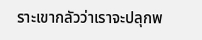ราะเขากลัวว่าเราจะปลุกพ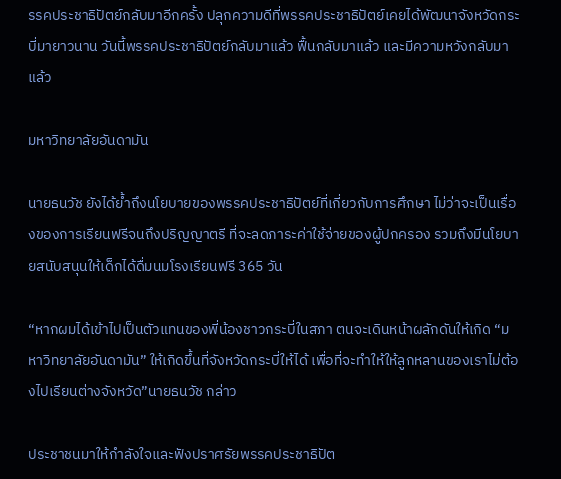รรคประชาธิปัตย์กลับมาอีกครั้ง ปลุกความดีที่พรรคประชาธิปัตย์เคยได้พัฒนาจังหวัดกระบี่มายาวนาน วันนี้พรรคประชาธิปัตย์กลับมาแล้ว ฟื้นกลับมาแล้ว และมีความหวังกลับมาแล้ว

มหาวิทยาลัยอันดามัน

นายธนวัช ยังได้ย้ำถึงนโยบายของพรรคประชาธิปัตย์ที่เกี่ยวกับการศึกษา ไม่ว่าจะเป็นเรื่องของการเรียนฟรีจนถึงปริญญาตรี ที่จะลดภาระค่าใช้จ่ายของผู้ปกครอง รวมถึงมีนโยบายสนับสนุนให้เด็กได้ดื่มนมโรงเรียนฟรี 365 วัน

“หากผมได้เข้าไปเป็นตัวแทนของพี่น้องชาวกระบี่ในสภา ตนจะเดินหน้าผลักดันให้เกิด “มหาวิทยาลัยอันดามัน” ให้เกิดขึ้นที่จังหวัดกระบี่ให้ได้ เพื่อที่จะทำให้ให้ลูกหลานของเราไม่ต้องไปเรียนต่างจังหวัด”นายธนวัช กล่าว

ประชาชนมาให้กำลังใจและฟังปราศรัยพรรคประชาธิปัต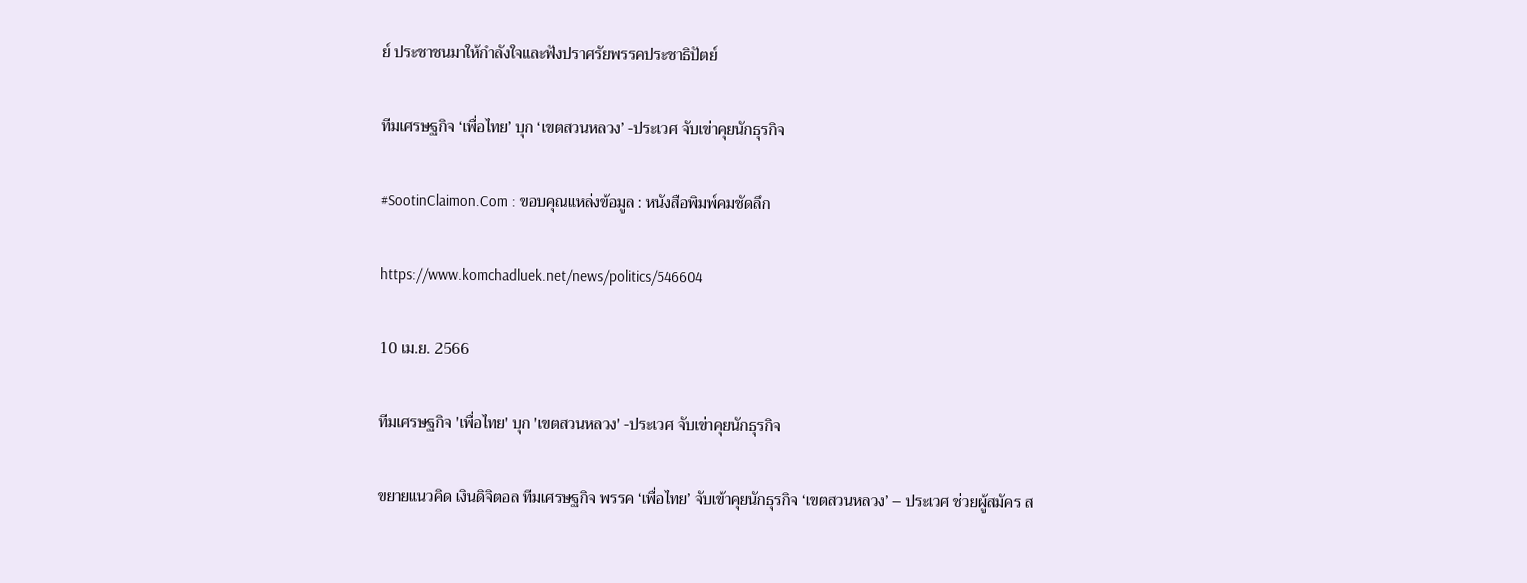ย์ ประชาชนมาให้กำลังใจและฟังปราศรัยพรรคประชาธิปัตย์

ทีมเศรษฐกิจ ‘เพื่อไทย’ บุก ‘เขตสวนหลวง’ -ประเวศ จับเข่าคุยนักธุรกิจ

#SootinClaimon.Com : ขอบคุณแหล่งข้อมูล : หนังสือพิมพ์คมชัดลึก

https://www.komchadluek.net/news/politics/546604

10 เม.ย. 2566

ทีมเศรษฐกิจ 'เพื่อไทย' บุก 'เขตสวนหลวง' -ประเวศ จับเข่าคุยนักธุรกิจ

ขยายแนวคิด เงินดิจิตอล ทีมเศรษฐกิจ พรรค ‘เพื่อไทย’ จับเข้าคุยนักธุรกิจ ‘เขตสวนหลวง’ – ประเวศ ช่วยผู้สมัคร ส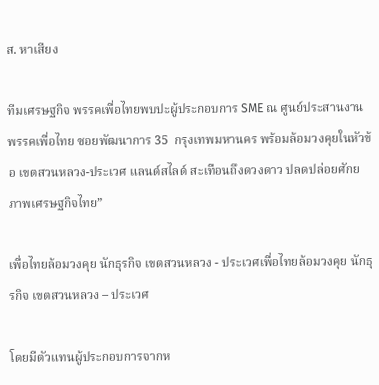ส. หาเสียง

ทีมเศรษฐกิจ พรรคเพื่อไทยพบปะผู้ประกอบการ SME ณ ศูนย์ประสานงานพรรคเพื่อไทย ซอยพัฒนาการ 35  กรุงเทพมหานคร พร้อมล้อมวงคุยในหัวข้อ เขตสวนหลวง-ประเวศ แลนด์สไลด์ สะเทือนถึงดวงดาว ปลดปล่อยศักยภาพเศรษฐกิจไทย”

เพื่อไทยล้อมวงคุย นักธุรกิจ เขตสวนหลวง - ประเวศเพื่อไทยล้อมวงคุย นักธุรกิจ เขตสวนหลวง – ประเวศ

โดยมีตัวแทนผู้ประกอบการจากห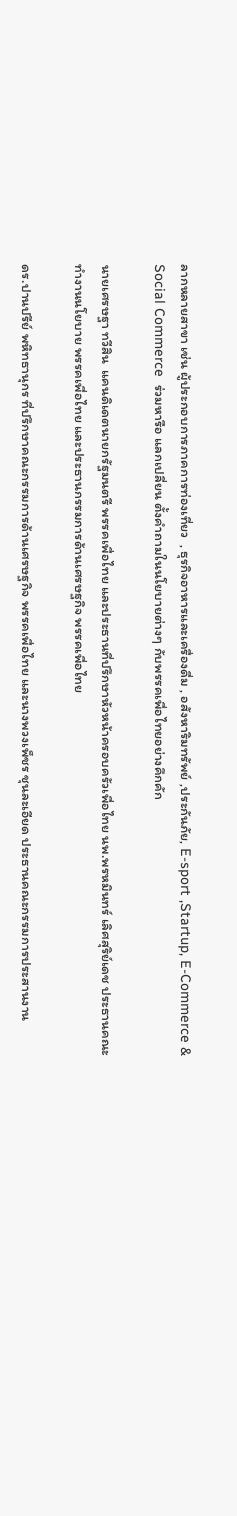ลากหลายสาขา เช่น ผู้ประกอบการภาคการท่องเที่ยว  , ธุรกิจอาหารและเครื่องดื่ม , อสังหาริมทรัพย์ ,ประกันภัย, E-sport ,Startup, E-Commerce & Social Commerce  ร่วมหารือ แลกเปลี่ยน ตั้งคำถามในนโยบายต่างๆ กับพรรคเพื่อไทยอย่างคึกคัก

นายเศรษฐา ทวีสิน  แคนดิเดตนายกรัฐมนตรี พรรคเพื่อไทย และประธานที่ปรึกษาหัวหน้าครอบครัวเพื่อไทย นพ.พรหมินทร์ เลิศสุริย์เดช ประธานคณะทำงานนโยบาย พรรคเพื่อไทย และประธานกรรมการด้านเศรษฐกิจ พรรคเพื่อไทย

ดร.ปานปรีย์ พหิทธานุกร ที่ปรึกษาคณะกรรมการด้านเศรษฐกิจ พรรคเพื่อไทย และนางพวงเพ็ชร ชุนละเอียด ประธานคณะกรรมการประสานงาน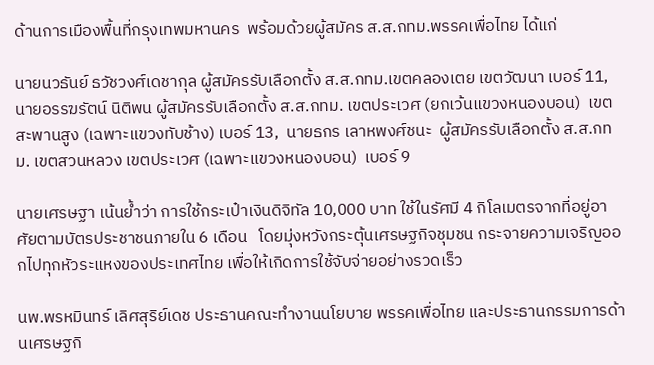ด้านการเมืองพื้นที่กรุงเทพมหานคร  พร้อมด้วยผู้สมัคร ส.ส.กทม.พรรคเพื่อไทย ได้แก่

นายนวธันย์ ธวัชวงศ์เดชากุล ผู้สมัครรับเลือกตั้ง ส.ส.กทม.เขตคลองเตย เขตวัฒนา เบอร์ 11, นายอรรฆรัตน์ นิติพน ผู้สมัครรับเลือกตั้ง ส.ส.กทม. เขตประเวศ (ยกเว้นแขวงหนองบอน)  เขตสะพานสูง (เฉพาะแขวงทับช้าง) เบอร์ 13,  นายธกร เลาหพงศ์ชนะ  ผู้สมัครรับเลือกตั้ง ส.ส.กทม. เขตสวนหลวง เขตประเวศ (เฉพาะแขวงหนองบอน)  เบอร์ 9

นายเศรษฐา เน้นย้ำว่า การใช้กระเป๋าเงินดิจิทัล 10,000 บาท ใช้ในรัศมี 4 กิโลเมตรจากที่อยู่อาศัยตามบัตรประชาชนภายใน 6 เดือน   โดยมุ่งหวังกระตุ้นเศรษฐกิจชุมชน กระจายความเจริญออกไปทุกหัวระแหงของประเทศไทย เพื่อให้เกิดการใช้จับจ่ายอย่างรวดเร็ว

นพ.พรหมินทร์ เลิศสุริย์เดช ประธานคณะทำงานนโยบาย พรรคเพื่อไทย และประธานกรรมการด้านเศรษฐกิ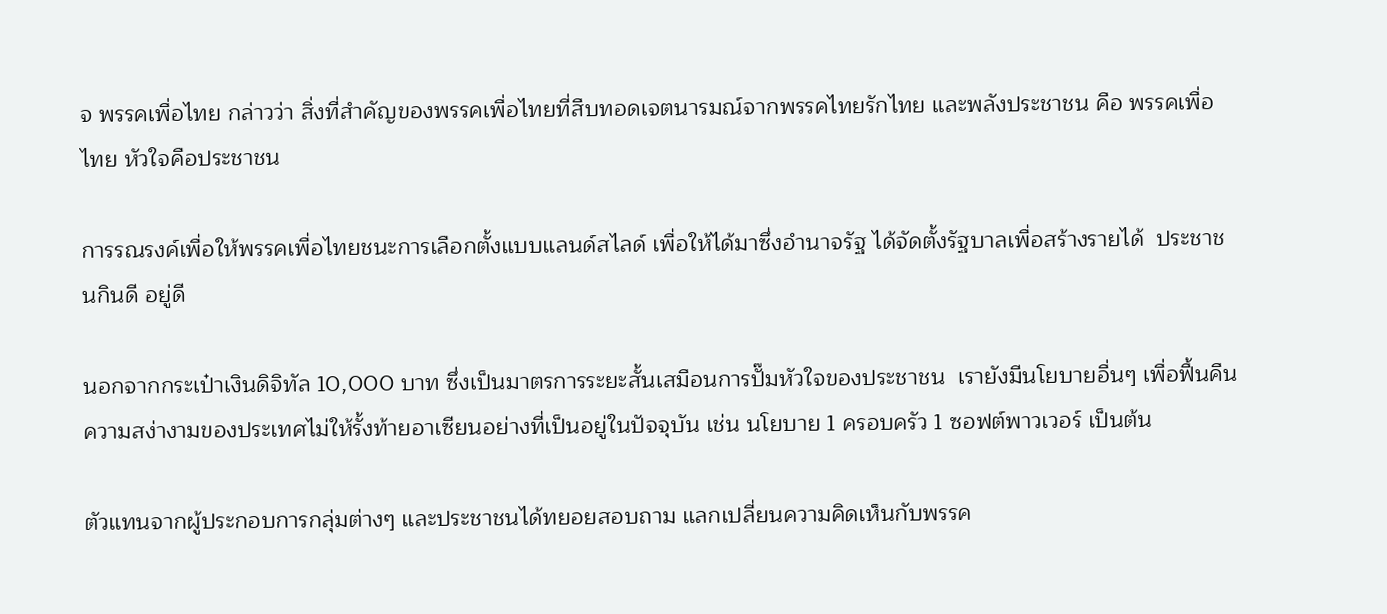จ พรรคเพื่อไทย กล่าวว่า สิ่งที่สำคัญของพรรคเพื่อไทยที่สืบทอดเจตนารมณ์จากพรรคไทยรักไทย และพลังประชาชน คือ พรรคเพื่อไทย หัวใจคือประชาชน

การรณรงค์เพื่อให้พรรคเพื่อไทยชนะการเลือกตั้งแบบแลนด์สไลด์ เพื่อให้ได้มาซึ่งอำนาจรัฐ ได้จัดตั้งรัฐบาลเพื่อสร้างรายได้  ประชาชนกินดี อยู่ดี

นอกจากกระเป๋าเงินดิจิทัล 10,000 บาท ซึ่งเป็นมาตรการระยะสั้นเสมือนการปั๊มหัวใจของประชาชน  เรายังมีนโยบายอื่นๆ เพื่อฟื้นคืนความสง่างามของประเทศไม่ให้รั้งท้ายอาเซียนอย่างที่เป็นอยู่ในปัจจุบัน เช่น นโยบาย 1 ครอบครัว 1 ซอฟต์พาวเวอร์ เป็นต้น

ตัวแทนจากผู้ประกอบการกลุ่มต่างๆ และประชาชนได้ทยอยสอบถาม แลกเปลี่ยนความคิดเห็นกับพรรค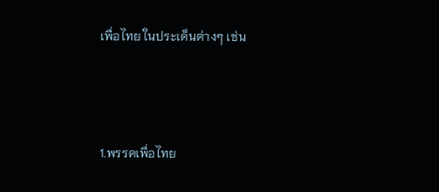เพื่อไทย ในประเด็นต่างๆ เช่น



1.พรรคเพื่อไทย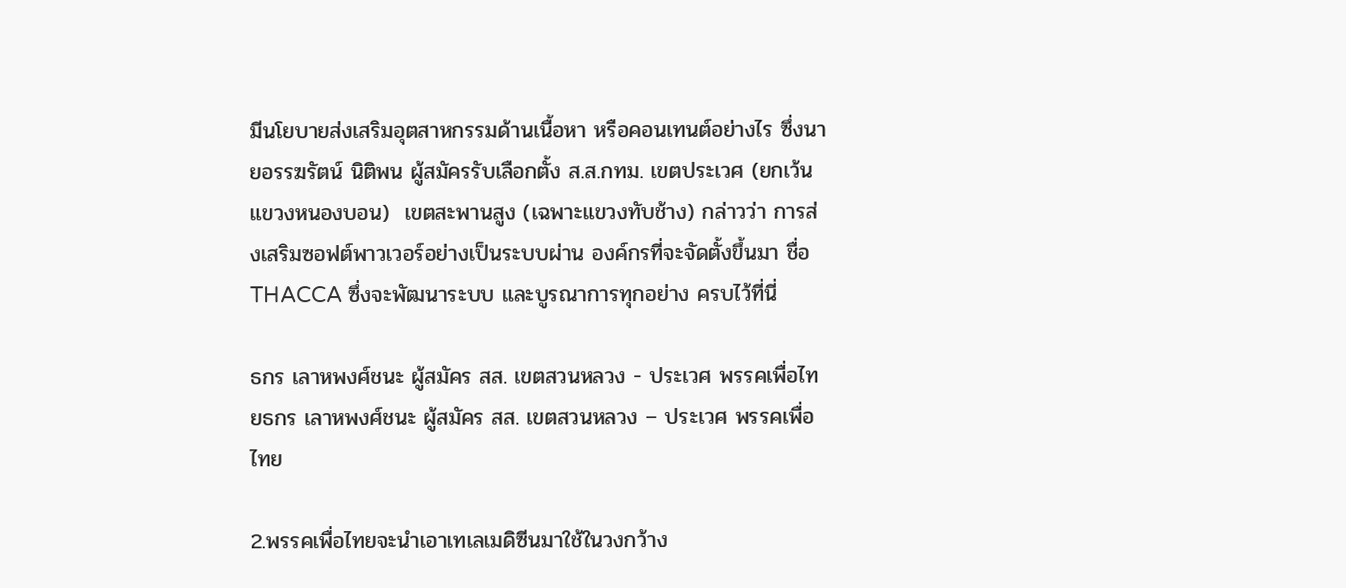มีนโยบายส่งเสริมอุตสาหกรรมด้านเนื้อหา หรือคอนเทนต์อย่างไร ซึ่งนายอรรฆรัตน์ นิติพน ผู้สมัครรับเลือกตั้ง ส.ส.กทม. เขตประเวศ (ยกเว้นแขวงหนองบอน)  เขตสะพานสูง (เฉพาะแขวงทับช้าง) กล่าวว่า การส่งเสริมซอฟต์พาวเวอร์อย่างเป็นระบบผ่าน องค์กรที่จะจัดตั้งขึ้นมา ชื่อ THACCA ซึ่งจะพัฒนาระบบ และบูรณาการทุกอย่าง ครบไว้ที่นี่

ธกร เลาหพงศ์ชนะ ผู้สมัคร สส. เขตสวนหลวง - ประเวศ พรรคเพื่อไทยธกร เลาหพงศ์ชนะ ผู้สมัคร สส. เขตสวนหลวง – ประเวศ พรรคเพื่อไทย

2.พรรคเพื่อไทยจะนำเอาเทเลเมดิซีนมาใช้ในวงกว้าง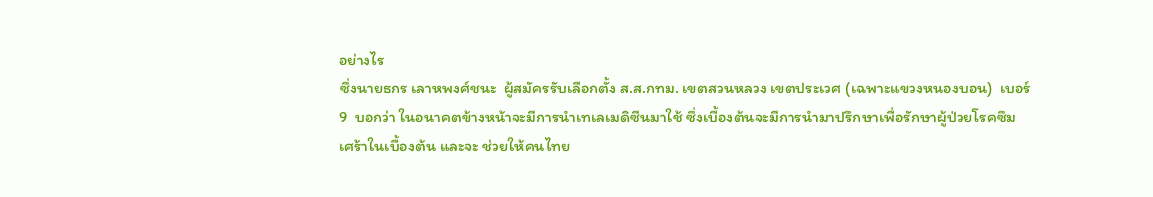อย่างไร
ซึ่งนายธกร เลาหพงศ์ชนะ  ผู้สมัครรับเลือกตั้ง ส.ส.กทม. เขตสวนหลวง เขตประเวศ (เฉพาะแขวงหนองบอน)  เบอร์ 9  บอกว่า ในอนาคตข้างหน้าจะมีการนำเทเลเมดิซีนมาใช้ ซึ่งเบื้องต้นจะมีการนำมาปรึกษาเพื่อรักษาผู้ป่วยโรคซึมเศร้าในเบื้องต้น และจะ ช่วยให้คนไทย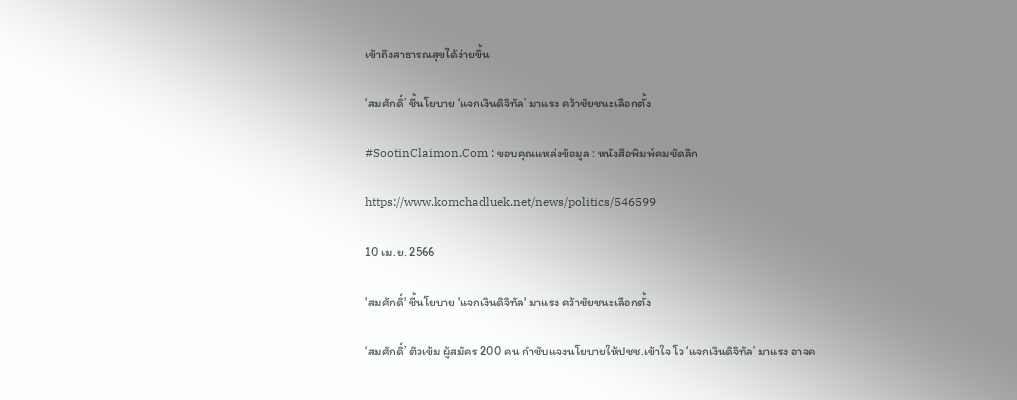เข้าถึงสาธารณสุขได้ง่ายขึ้น

‘สมศักดิ์’ ชี้นโยบาย ‘แจกเงินดิจิทัล’ มาแรง คว้าชัยชนะเลือกตั้ง

#SootinClaimon.Com : ขอบคุณแหล่งข้อมูล : หนังสือพิมพ์คมชัดลึก

https://www.komchadluek.net/news/politics/546599

10 เม.ย. 2566

'สมศักดิ์' ชี้นโยบาย 'แจกเงินดิจิทัล' มาแรง คว้าชัยชนะเลือกตั้ง

‘สมศักดิ์’ ติวเข้ม ผู้สมัคร 200 คน กำชับแจงนโยบายให้ปชช.เข้าใจ โว ‘แจกเงินดิจิทัล’ มาแรง อาจค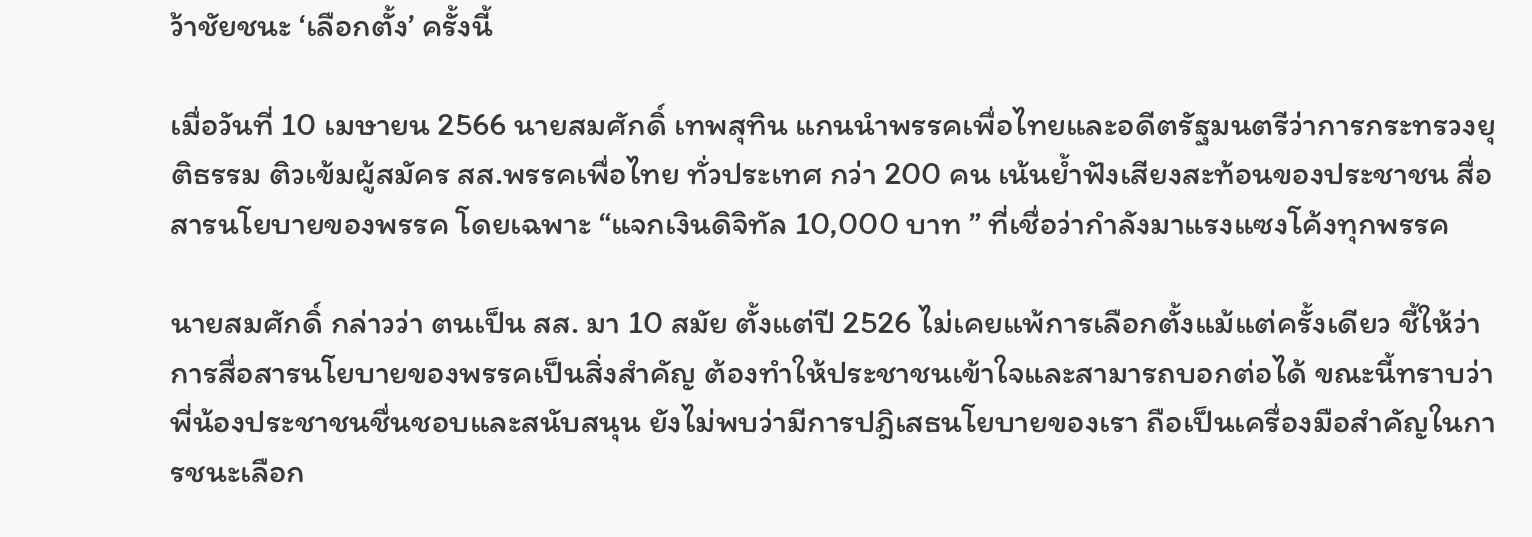ว้าชัยชนะ ‘เลือกตั้ง’ ครั้งนี้

เมื่อวันที่ 10 เมษายน 2566 นายสมศักดิ์ เทพสุทิน แกนนำพรรคเพื่อไทยและอดีตรัฐมนตรีว่าการกระทรวงยุติธรรม ติวเข้มผู้สมัคร สส.พรรคเพื่อไทย ทั่วประเทศ กว่า 200 คน เน้นย้ำฟังเสียงสะท้อนของประชาชน สื่อสารนโยบายของพรรค โดยเฉพาะ “แจกเงินดิจิทัล 10,000 บาท ” ที่เชื่อว่ากำลังมาแรงแซงโค้งทุกพรรค

นายสมศักดิ์ กล่าวว่า ตนเป็น สส. มา 10 สมัย ตั้งแต่ปี 2526 ไม่เคยแพ้การเลือกตั้งแม้แต่ครั้งเดียว ชี้ให้ว่า การสื่อสารนโยบายของพรรคเป็นสิ่งสำคัญ ต้องทำให้ประชาชนเข้าใจและสามารถบอกต่อได้ ขณะนี้ทราบว่าพี่น้องประชาชนชื่นชอบและสนับสนุน ยังไม่พบว่ามีการปฎิเสธนโยบายของเรา ถือเป็นเครื่องมือสำคัญในการชนะเลือก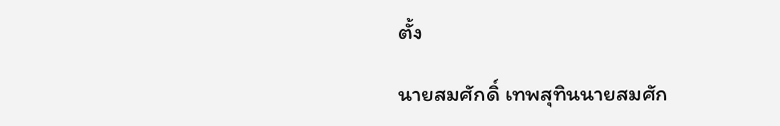ตั้ง

นายสมศักดิ์ เทพสุทินนายสมศัก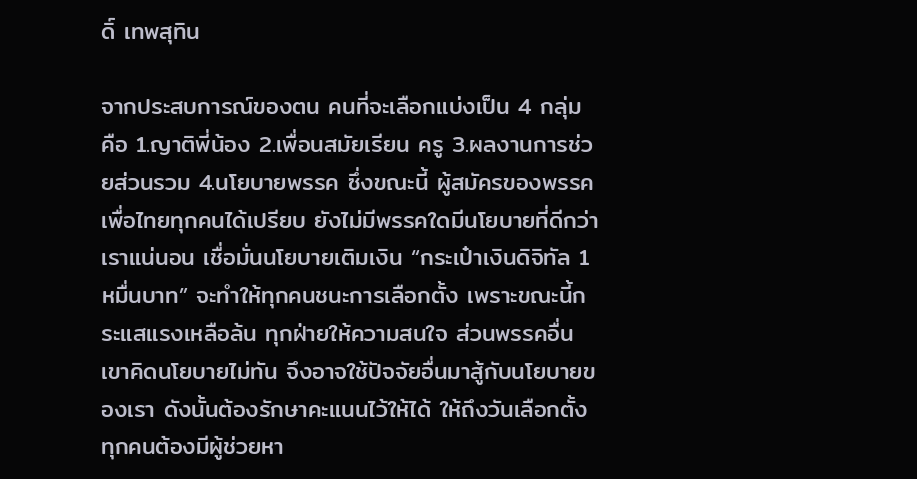ดิ์ เทพสุทิน

จากประสบการณ์ของตน คนที่จะเลือกแบ่งเป็น 4 กลุ่ม คือ 1.ญาติพี่น้อง 2.เพื่อนสมัยเรียน ครู 3.ผลงานการช่วยส่วนรวม 4.นโยบายพรรค ซึ่งขณะนี้ ผู้สมัครของพรรคเพื่อไทยทุกคนได้เปรียบ ยังไม่มีพรรคใดมีนโยบายที่ดีกว่าเราแน่นอน เชื่อมั่นนโยบายเติมเงิน “กระเป๋าเงินดิจิทัล 1 หมื่นบาท” จะทำให้ทุกคนชนะการเลือกตั้ง เพราะขณะนี้กระแสแรงเหลือล้น ทุกฝ่ายให้ความสนใจ ส่วนพรรคอื่น เขาคิดนโยบายไม่ทัน จึงอาจใช้ปัจจัยอื่นมาสู้กับนโยบายของเรา ดังนั้นต้องรักษาคะแนนไว้ให้ได้ ให้ถึงวันเลือกตั้ง ทุกคนต้องมีผู้ช่วยหา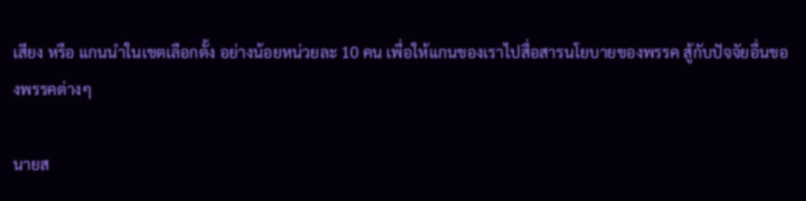เสียง หรือ แกนนำในเขตเลือกตั้ง อย่างน้อยหน่วยละ 10 คน เพื่อให้แกนของเราไปสื่อสารนโยบายของพรรค สู้กับปัจจัยอื่นของพรรคต่างๆ

นายส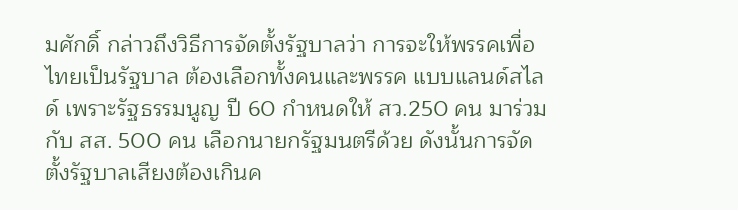มศักดิ์ กล่าวถึงวิธีการจัดตั้งรัฐบาลว่า การจะให้พรรคเพื่อไทยเป็นรัฐบาล ต้องเลือกทั้งคนและพรรค แบบแลนด์สไลด์ เพราะรัฐธรรมนูญ ปี 60 กำหนดให้ สว.250 คน มาร่วมกับ สส. 500 คน เลือกนายกรัฐมนตรีด้วย ดังนั้นการจัดตั้งรัฐบาลเสียงต้องเกินค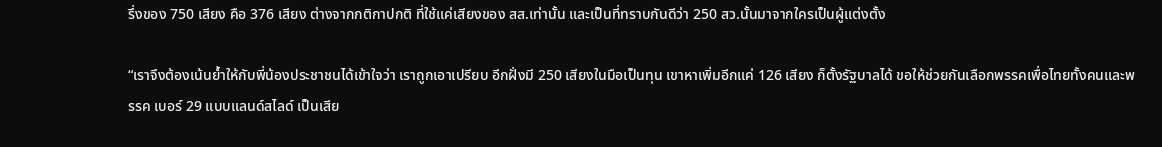รึ่งของ 750 เสียง คือ 376 เสียง ต่างจากกติกาปกติ ที่ใช้แค่เสียงของ สส.เท่านั้น และเป็นที่ทราบกันดีว่า 250 สว.นั้นมาจากใครเป็นผู้แต่งตั้ง

“เราจึงต้องเน้นย้ำให้กับพี่น้องประชาชนได้เข้าใจว่า เราถูกเอาเปรียบ อีกฝั่งมี 250 เสียงในมือเป็นทุน เขาหาเพิ่มอีกแค่ 126 เสียง ก็ตั้งรัฐบาลได้ ขอให้ช่วยกันเลือกพรรคเพื่อไทยทั้งคนและพรรค เบอร์ 29 แบบแลนด์สไลด์ เป็นเสีย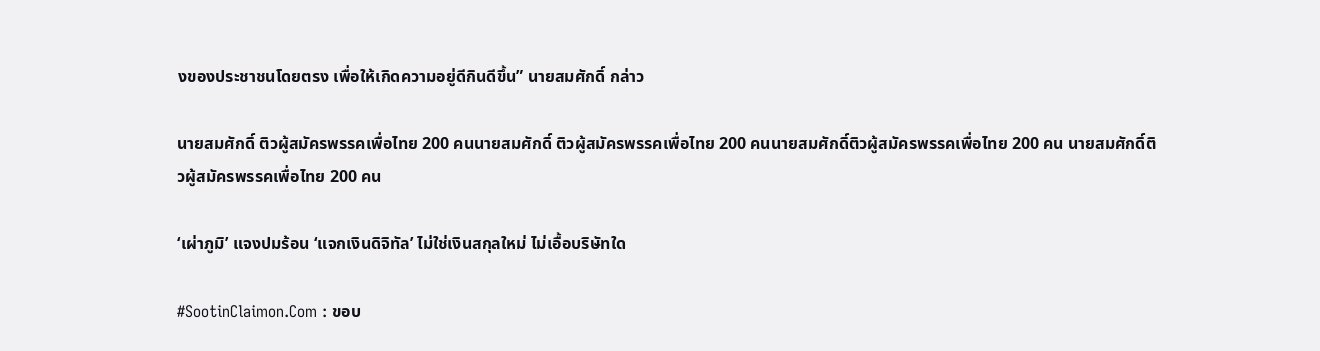งของประชาชนโดยตรง เพื่อให้เกิดความอยู่ดีกินดีขึ้น” นายสมศักดิ์ กล่าว

นายสมศักดิ์ ติวผู้สมัครพรรคเพื่อไทย 200 คนนายสมศักดิ์ ติวผู้สมัครพรรคเพื่อไทย 200 คนนายสมศักดิ์ติวผู้สมัครพรรคเพื่อไทย 200 คน นายสมศักดิ์ติวผู้สมัครพรรคเพื่อไทย 200 คน

‘เผ่าภูมิ’ แจงปมร้อน ‘แจกเงินดิจิทัล’ ไม่ใช่เงินสกุลใหม่ ไม่เอื้อบริษัทใด

#SootinClaimon.Com : ขอบ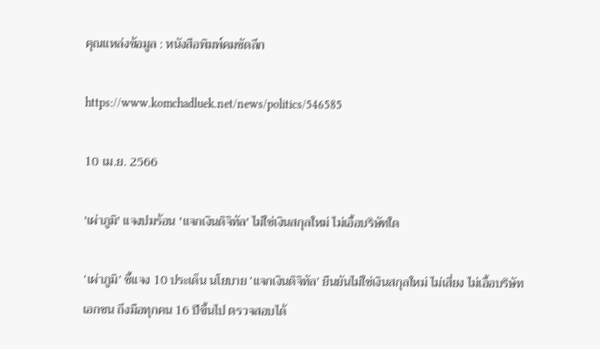คุณแหล่งข้อมูล : หนังสือพิมพ์คมชัดลึก

https://www.komchadluek.net/news/politics/546585

10 เม.ย. 2566

'เผ่าภูมิ' แจงปมร้อน 'แจกเงินดิจิทัล' ไม่ใช่เงินสกุลใหม่ ไม่เอื้อบริษัทใด

‘เผ่าภูมิ’ ชี้แจง 10 ประเด็น นโยบาย ‘แจกเงินดิจิทัล’ ยืนยันไม่ใช่เงินสกุลใหม่ ไม่เสี่ยง ไม่เอื้อบริษัทเอกชน ถึงมือทุกคน 16 ปีขึ้นไป ตรวจสอบได้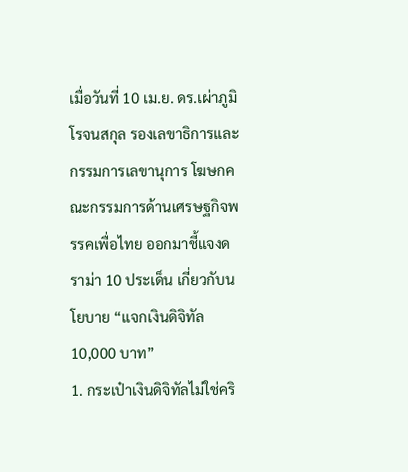เมื่อวันที่ 10 เม.ย. ดร.เผ่าภูมิ โรจนสกุล รองเลขาธิการและกรรมการเลขานุการ โฆษกคณะกรรมการด้านเศรษฐกิจพรรคเพื่อไทย ออกมาชี้แจงดราม่า 10 ประเด็น เกี่ยวกับนโยบาย “แจกเงินดิจิทัล 10,000 บาท”
1. กระเป๋าเงินดิจิทัลไม่ใช่คริ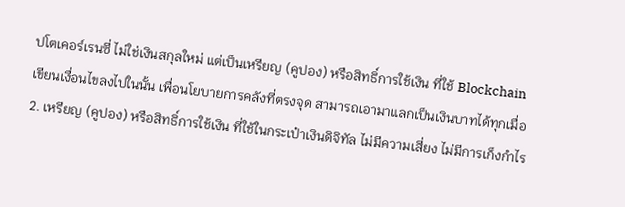ปโตเคอร์เรนซี่ ไม่ใช่เงินสกุลใหม่ แต่เป็นเหรียญ (คูปอง) หรือสิทธิ์การใช้เงิน ที่ใช้ Blockchain เขียนเงื่อนไขลงไปในนั้น เพื่อนโยบายการคลังที่ตรงจุด สามารถเอามาแลกเป็นเงินบาทได้ทุกเมื่อ
2. เหรียญ (คูปอง) หรือสิทธิ์การใช้เงิน ที่ใช้ในกระเป๋าเงินดิจิทัล ไม่มีความเสี่ยง ไม่มีการเก็งกำไร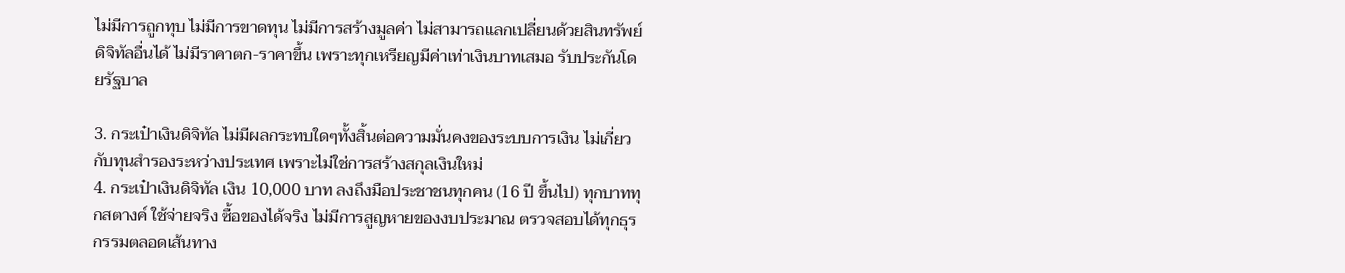ไม่มีการถูกทุบ ไม่มีการขาดทุน ไม่มีการสร้างมูลค่า ไม่สามารถแลกเปลี่ยนด้วยสินทรัพย์ดิจิทัลอื่นได้ ไม่มีราคาตก-ราคาขึ้น เพราะทุกเหรียญมีค่าเท่าเงินบาทเสมอ รับประกันโดยรัฐบาล

3. กระเป๋าเงินดิจิทัล ไม่มีผลกระทบใดๆทั้งสิ้นต่อความมั่นคงของระบบการเงิน ไม่เกี่ยวกับทุนสำรองระหว่างประเทศ เพราะไม่ใช่การสร้างสกุลเงินใหม่
4. กระเป๋าเงินดิจิทัล เงิน 10,000 บาท ลงถึงมือประชาชนทุกคน (16 ปี ขึ้นไป) ทุกบาททุกสตางค์ ใช้จ่ายจริง ซื้อของได้จริง ไม่มีการสูญหายของงบประมาณ ตรวจสอบได้ทุกธุรกรรมตลอดเส้นทาง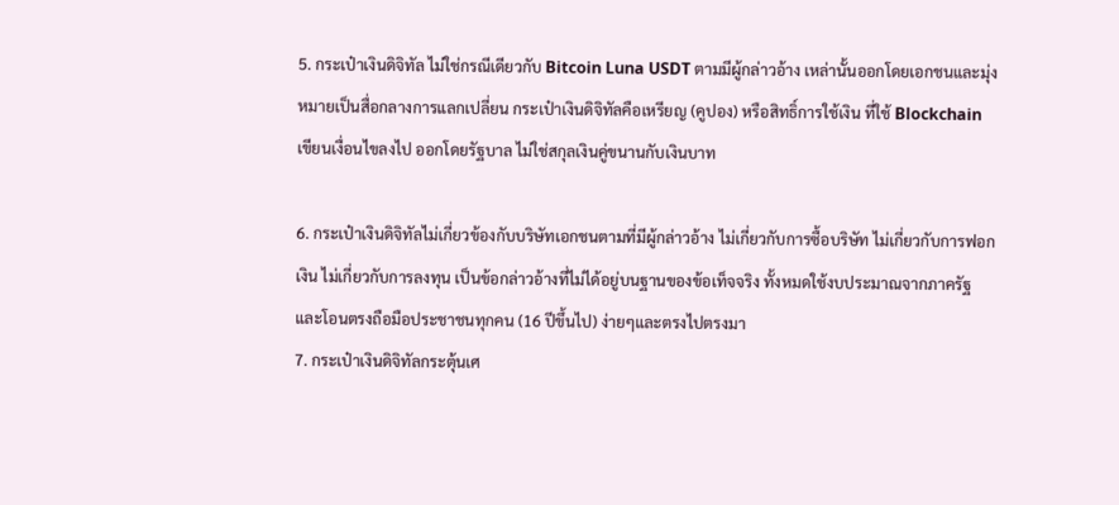5. กระเป๋าเงินดิจิทัล ไม่ใช่กรณีเดียวกับ Bitcoin Luna USDT ตามมีผู้กล่าวอ้าง เหล่านั้นออกโดยเอกชนและมุ่งหมายเป็นสื่อกลางการแลกเปลี่ยน กระเป๋าเงินดิจิทัลคือเหรียญ (คูปอง) หรือสิทธิ์การใช้เงิน ที่ใช้ Blockchain เขียนเงื่อนไขลงไป ออกโดยรัฐบาล ไม่ใช่สกุลเงินคู่ขนานกับเงินบาท

6. กระเป๋าเงินดิจิทัลไม่เกี่ยวข้องกับบริษัทเอกชนตามที่มีผู้กล่าวอ้าง ไม่เกี่ยวกับการซื้อบริษัท ไม่เกี่ยวกับการฟอกเงิน ไม่เกี่ยวกับการลงทุน เป็นข้อกล่าวอ้างที่ไม่ได้อยู่บนฐานของข้อเท็จจริง ทั้งหมดใช้งบประมาณจากภาครัฐและโอนตรงถือมือประชาชนทุกคน (16 ปีขึ้นไป) ง่ายๆและตรงไปตรงมา
7. กระเป๋าเงินดิจิทัลกระตุ้นเศ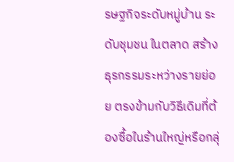รษฐกิจระดับหมู่บ้าน ระดับชุมชน ในตลาด สร้างธุรกรรมระหว่างรายย่อย ตรงข้ามกับวิธีเดิมที่ต้องซื้อในร้านใหญ่หรือกลุ่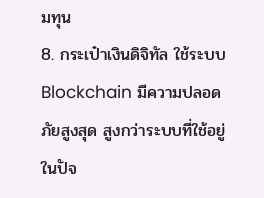มทุน
8. กระเป๋าเงินดิจิทัล ใช้ระบบ Blockchain มีความปลอดภัยสูงสุด สูงกว่าระบบที่ใช้อยู่ในปัจ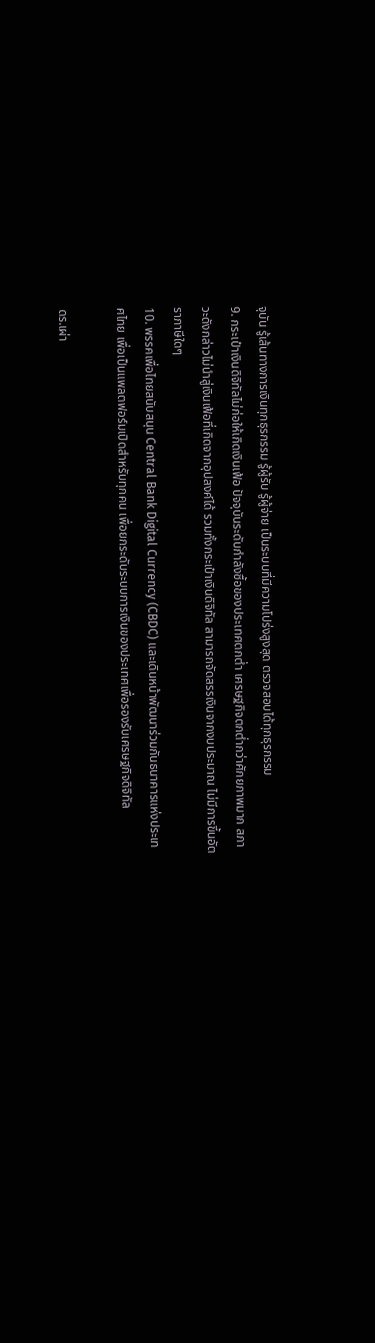จุบัน รู้เส้นทางการเงินทุกธุรกรรม รู้ผู้รับ รู้ผู้จ่าย เป็นระบบที่มีความโปร่งสูงสุด ตรวจสอบได้ทุกธุรกรรม
9. กระเป๋าเงินดิจิทัลไม่ก่อให้เกิดเงินเฟ้อ ปัจจุบันระดับกำลังซื้อของประเทศตกต่ำ เศรษฐกิจตกต่ำกว่าศักยภาพมาก สภาวะดังกล่าวไม่นำสู่เงินเฟ้อที่เกิดจากอุปสงค์ได้ รวมทั้งกระเป๋าเงินดิจิทัล สามารถจัดสรรเงินจากงบประมาณ ไม่มีการขึ้นอัตราภาษีใดๆ
10. พรรคเพื่อไทยสนับสนุน Central Bank Digital Currency (CBDC) และเดินหน้าพัฒนาร่วมกันธนาคารแห่งประเทศไทย เพื่อเป็นแพลตฟอร์มเปิดสำหรับทุกคน เพื่อยกระดับระบบการเงินของประเทศเพื่อรองรับเศรษฐกิจดิจิทัล

ดร.เผ่า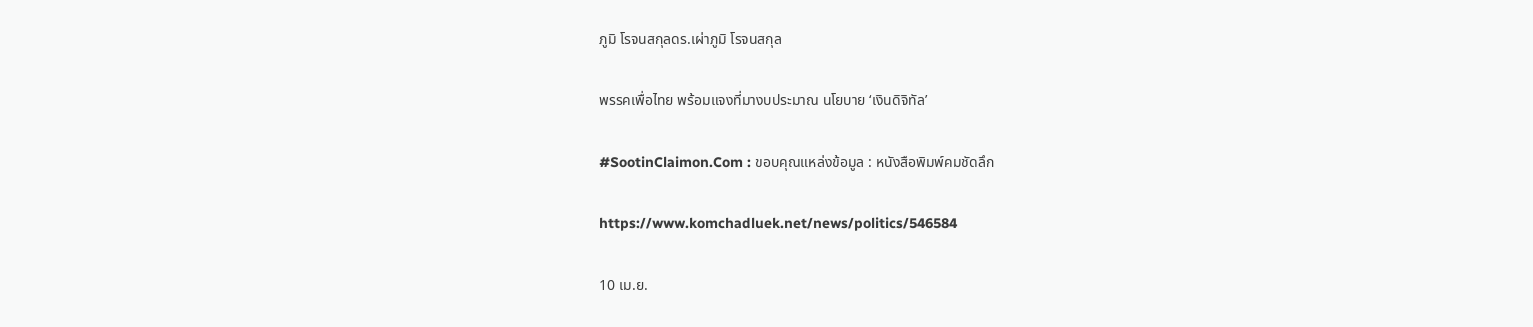ภูมิ โรจนสกุลดร.เผ่าภูมิ โรจนสกุล

พรรคเพื่อไทย พร้อมแจงที่มางบประมาณ นโยบาย ‘เงินดิจิทัล’

#SootinClaimon.Com : ขอบคุณแหล่งข้อมูล : หนังสือพิมพ์คมชัดลึก

https://www.komchadluek.net/news/politics/546584

10 เม.ย.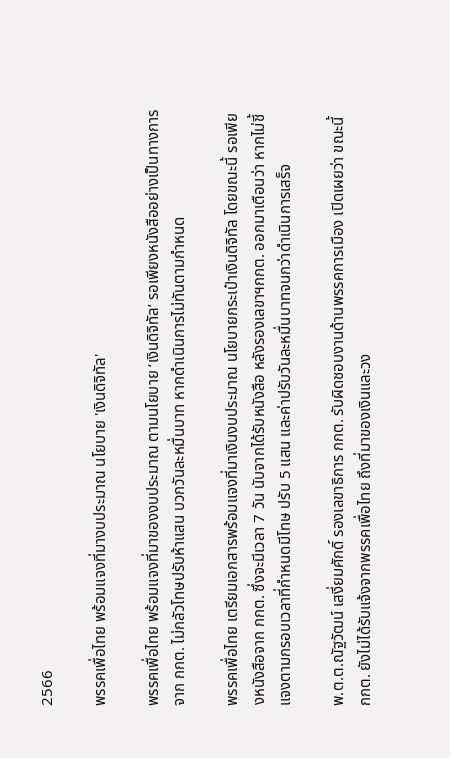2566

พรรคเพื่อไทย พร้อมแจงที่มางบประมาณ นโยบาย 'เงินดิจิทัล'

พรรคเพื่อไทย พร้อมแจงที่มาของงบประมาณ ตามนโยบาย ‘เงินดิจิทัล’ รอเพียงหนังสืออย่างเป็นทางการจาก กกต. ไม่กลัวโทษปรับห้าแสน บวกวันละหมื่นบาท หากดำเนินการไม่ทันตามกำหนด

พรรคเพื่อไทย เตรียมเอกสารพร้อมแจงที่มาเงินงบประมาณ นโยบายกระเป๋าเงินดิจิทัล โดยขณะนี้ รอเพียงหนังสือจาก กกต. ซึ่งจะมีเวลา 7 วัน นับจากได้รับหนังสือ หลังรองเลขาฯกกต. ออกมาเตือนว่า หากไม่ชี้แจงตามกรอบเวลาที่กำหนดมีโทษ ปรับ 5 แสน และค่าปรับวันละหมื่นบาทจนกว่าดำเนินการเสร็จ

พ.ต.ต.ณัฐวัฒน์ เสงี่ยมศักดิ์ รองเลขาธิการ กกต. รับผิดชอบงานด้านพรรคการเมือง เปิดเผยว่า ขณะนี้ กกต. ยังไม่ได้รับแจ้งจากพรรคเพื่อไทย ถึงที่มาของเงินและวง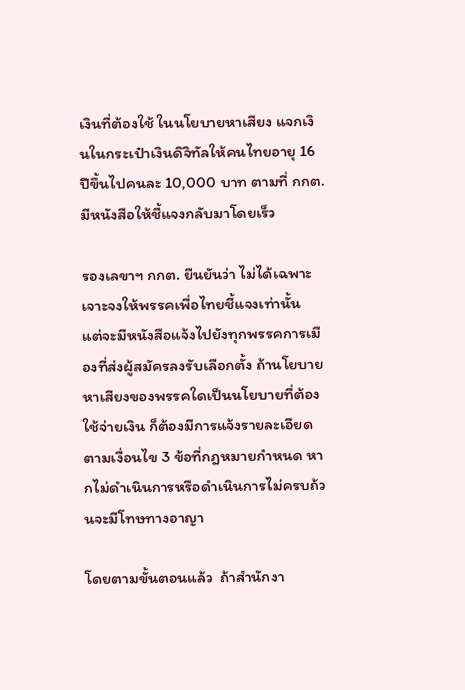เงินที่ต้องใช้ ในนโยบายหาเสียง แจกเงินในกระเป๋าเงินดิจิทัลให้คนไทยอายุ 16 ปีขึ้นไปคนละ 10,000 บาท ตามที่ กกต.มีหนังสือให้ชี้แจงกลับมาโดยเร็ว

รองเลขาฯ กกต. ยืนยันว่า ไม่ได้เฉพาะเจาะจงให้พรรคเพื่อไทยชี้แจงเท่านั้น  แต่จะมีหนังสือแจ้งไปยังทุกพรรคการเมืองที่ส่งผู้สมัครลงรับเลือกตั้ง ถ้านโยบายหาเสียงของพรรคใดเป็นนโยบายที่ต้องใช้จ่ายเงิน ก็ต้องมีการแจ้งรายละเอียดตามเงื่อนไข 3 ข้อที่กฎหมายกำหนด หากไม่ดำเนินการหรือดำเนินการไม่ครบถ้วนจะมีโทษทางอาญา

โดยตามขั้นตอนแล้ว  ถ้าสำนักงา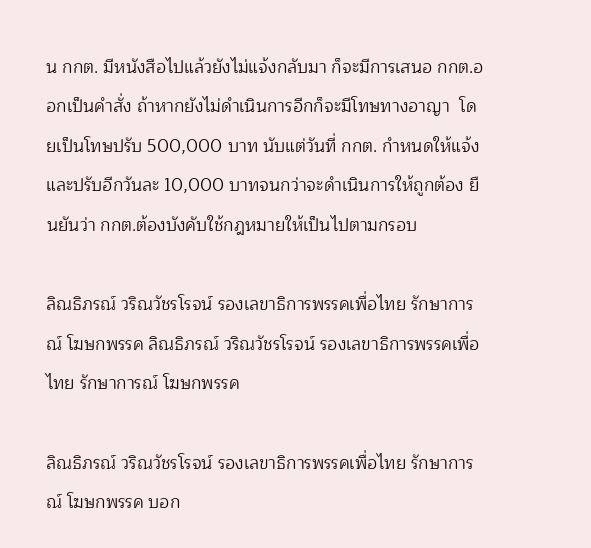น กกต. มีหนังสือไปแล้วยังไม่แจ้งกลับมา ก็จะมีการเสนอ กกต.ออกเป็นคำสั่ง ถ้าหากยังไม่ดำเนินการอีกก็จะมีโทษทางอาญา  โดยเป็นโทษปรับ 500,000 บาท นับแต่วันที่ กกต. กำหนดให้แจ้ง และปรับอีกวันละ 10,000 บาทจนกว่าจะดำเนินการให้ถูกต้อง ยืนยันว่า กกต.ต้องบังคับใช้กฎหมายให้เป็นไปตามกรอบ

ลิณธิภรณ์ วริณวัชรโรจน์ รองเลขาธิการพรรคเพื่อไทย รักษาการณ์ โฆษกพรรค ลิณธิภรณ์ วริณวัชรโรจน์ รองเลขาธิการพรรคเพื่อไทย รักษาการณ์ โฆษกพรรค

ลิณธิภรณ์ วริณวัชรโรจน์ รองเลขาธิการพรรคเพื่อไทย รักษาการณ์ โฆษกพรรค บอก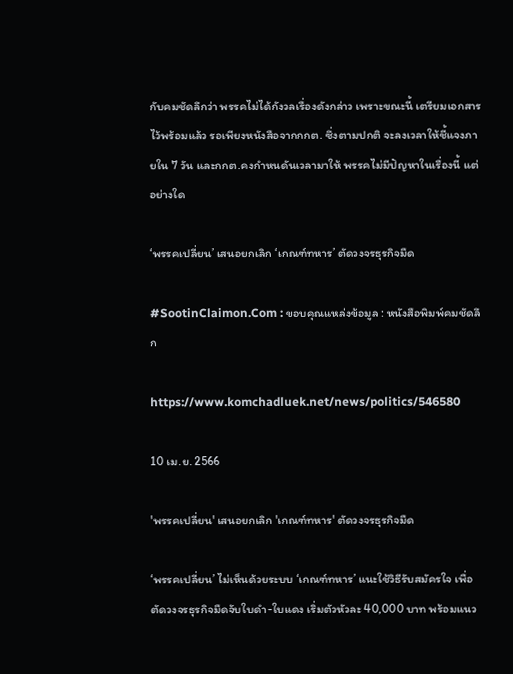กับคมชัดลึกว่า พรรคไม่ได้กังวลเรื่องดังกล่าว เพราะขณะนี้ เตรียมเอกสารไว้พร้อมแล้ว รอเพียงหนังสือจากกกต. ซึ่งตามปกติ จะลงเวลาให้ชี้แจงภายใน 7 วัน และกกต.คงกำหนดันเวลามาให้ พรรคไม่มีปัญหาในเรื่องนี้ แต่อย่างใด

‘พรรคเปลี่ยน’ เสนอยกเลิก ‘เกณฑ์ทหาร’ ตัดวงจรธุรกิจมืด

#SootinClaimon.Com : ขอบคุณแหล่งข้อมูล : หนังสือพิมพ์คมชัดลึก

https://www.komchadluek.net/news/politics/546580

10 เม.ย. 2566

'พรรคเปลี่ยน' เสนอยกเลิก 'เกณฑ์ทหาร' ตัดวงจรธุรกิจมืด

‘พรรคเปลี่ยน’ ไม่เห็นด้วยระบบ ‘เกณฑ์ทหาร’ แนะใช้วิธีรับสมัครใจ เพื่อตัดวงจรธุรกิจมืดจับใบดำ-ใบแดง เริ่มตัวหัวละ 40,000 บาท พร้อมแนว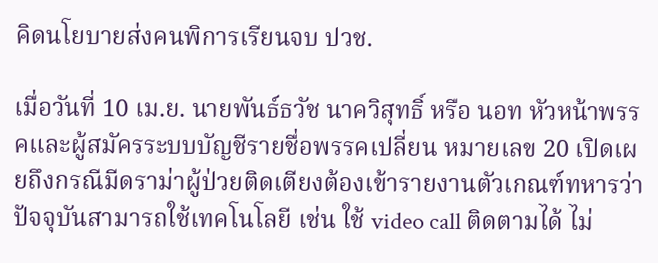คิดนโยบายส่งคนพิการเรียนจบ ปวช.

เมื่อวันที่ 10 เม.ย. นายพันธ์ธวัช นาควิสุทธิ์ หรือ นอท หัวหน้าพรรคและผู้สมัครระบบบัญชีรายชื่อพรรคเปลี่ยน หมายเลข 20 เปิดเผยถึงกรณีมีดราม่าผู้ป่วยติดเตียงต้องเข้ารายงานตัวเกณฑ์ทหารว่า  ปัจจุบันสามารถใช้เทคโนโลยี เช่น ใช้ video call ติดตามได้ ไม่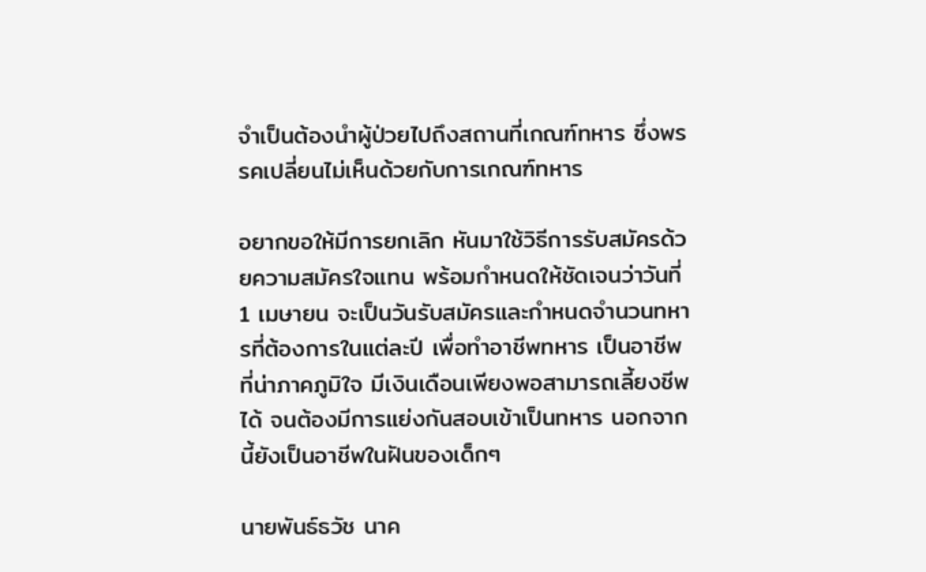จำเป็นต้องนำผู้ป่วยไปถึงสถานที่เกณฑ์ทหาร ซึ่งพรรคเปลี่ยนไม่เห็นด้วยกับการเกณฑ์ทหาร

อยากขอให้มีการยกเลิก หันมาใช้วิธีการรับสมัครด้วยความสมัครใจแทน พร้อมกำหนดให้ชัดเจนว่าวันที่ 1 เมษายน จะเป็นวันรับสมัครและกำหนดจำนวนทหารที่ต้องการในแต่ละปี เพื่อทำอาชีพทหาร เป็นอาชีพ ที่น่าภาคภูมิใจ มีเงินเดือนเพียงพอสามารถเลี้ยงชีพได้ จนต้องมีการแย่งกันสอบเข้าเป็นทหาร นอกจากนี้ยังเป็นอาชีพในฝันของเด็กๆ

นายพันธ์ธวัช นาค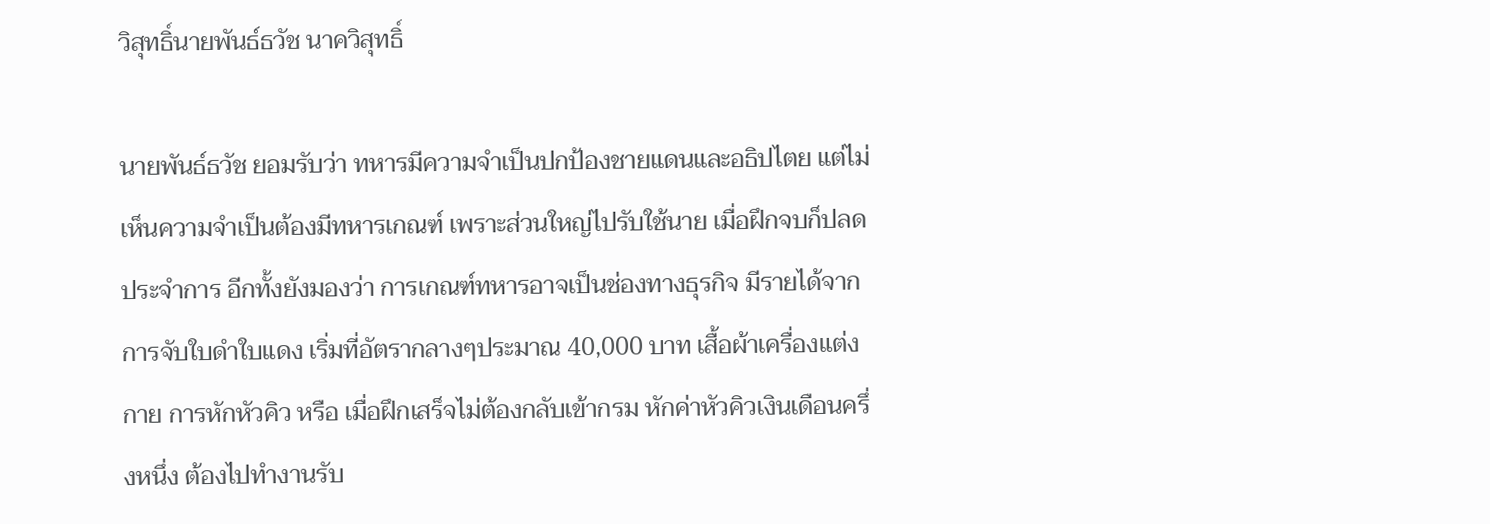วิสุทธิ์นายพันธ์ธวัช นาควิสุทธิ์

นายพันธ์ธวัช ยอมรับว่า ทหารมีความจำเป็นปกป้องชายแดนและอธิปไตย แต่ไม่เห็นความจำเป็นต้องมีทหารเกณฑ์ เพราะส่วนใหญ่ไปรับใช้นาย เมื่อฝึกจบก็ปลดประจำการ อีกทั้งยังมองว่า การเกณฑ์ทหารอาจเป็นช่องทางธุรกิจ มีรายได้จากการจับใบดำใบแดง เริ่มที่อัตรากลางๆประมาณ 40,000 บาท เสื้อผ้าเครื่องแต่งกาย การหักหัวคิว หรือ เมื่อฝึกเสร็จไม่ต้องกลับเข้ากรม หักค่าหัวคิวเงินเดือนครึ่งหนึ่ง ต้องไปทำงานรับ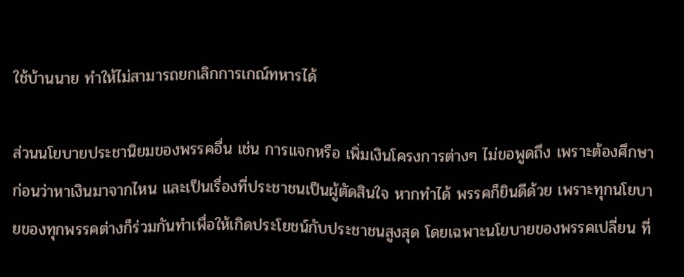ใช้บ้านนาย ทำให้ไม่สามารถยกเลิกการเกณ์ทหารได้

ส่วนนโยบายประชานิยมของพรรคอื่น เช่น การแจกหรือ เพิ่มเงินโครงการต่างๆ ไม่ขอพูดถึง เพราะต้องศึกษาก่อนว่าหาเงินมาจากไหน และเป็นเรื่องที่ประชาชนเป็นผู้ตัดสินใจ หากทำได้ พรรคก็ยินดีด้วย เพราะทุกนโยบายของทุกพรรคต่างก็ร่วมกันทำเพื่อให้เกิดประโยชน์กับประชาชนสูงสุด โดยเฉพาะนโยบายของพรรคเปลี่ยน ที่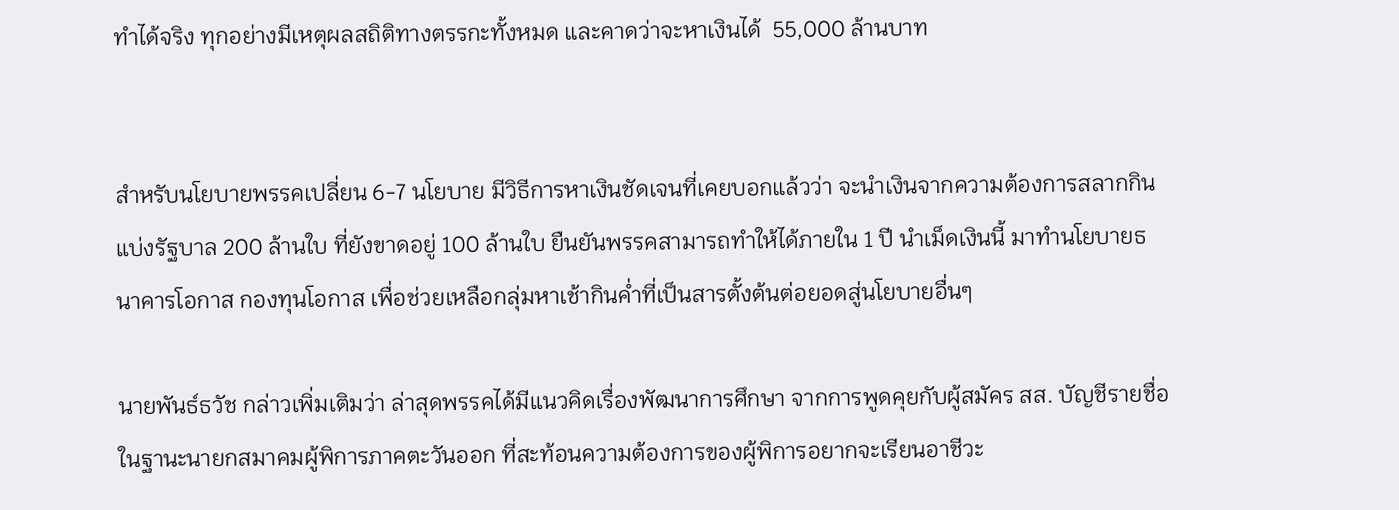ทำได้จริง ทุกอย่างมีเหตุผลสถิติทางตรรกะทั้งหมด และคาดว่าจะหาเงินได้  55,000 ล้านบาท


สำหรับนโยบายพรรคเปลี่ยน 6-7 นโยบาย มีวิธีการหาเงินชัดเจนที่เคยบอกแล้วว่า จะนำเงินจากความต้องการสลากกินแบ่งรัฐบาล 200 ล้านใบ ที่ยังขาดอยู่ 100 ล้านใบ ยืนยันพรรคสามารถทำให้ได้ภายใน 1 ปี นำเม็ดเงินนี้ มาทำนโยบายธนาคารโอกาส กองทุนโอกาส เพื่อช่วยเหลือกลุ่มหาเช้ากินค่ำที่เป็นสารตั้งต้นต่อยอดสู่นโยบายอื่นๆ

นายพันธ์ธวัช กล่าวเพิ่มเติมว่า ล่าสุดพรรคได้มีแนวคิดเรื่องพัฒนาการศึกษา จากการพูดคุยกับผู้สมัคร สส. บัญชีรายชื่อ ในฐานะนายกสมาคมผู้พิการภาคตะวันออก ที่สะท้อนความต้องการของผู้พิการอยากจะเรียนอาชีวะ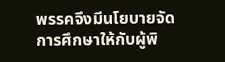พรรคจึงมีนโยบายจัดการศึกษาให้กับผู้พิ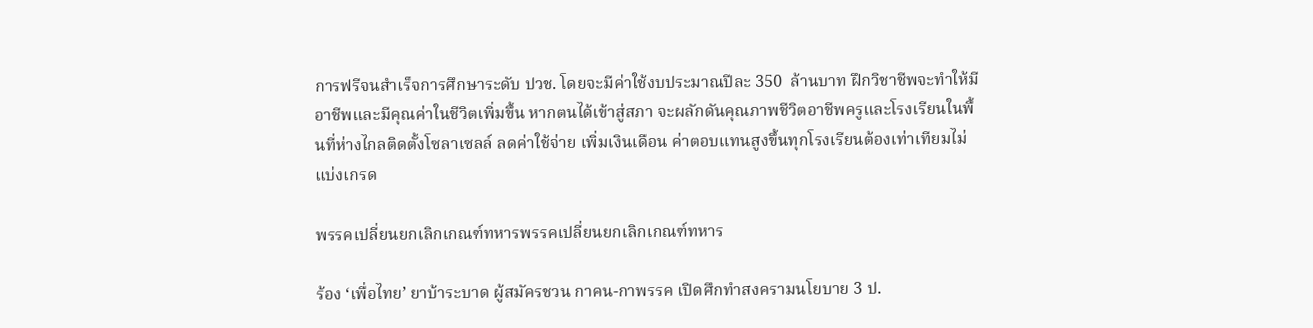การฟรีจนสำเร็จการศึกษาระดับ ปวช. โดยจะมีค่าใช้งบประมาณปีละ 350  ล้านบาท ฝึกวิชาชีพจะทำให้มีอาชีพและมีคุณค่าในชีวิตเพิ่มขึ้น หากตนได้เข้าสู่สภา จะผลักดันคุณภาพชีวิตอาชีพครูและโรงเรียนในพื้นที่ห่างไกลติดตั้งโซลาเซลล์ ลดค่าใช้จ่าย เพิ่มเงินเดือน ค่าตอบแทนสูงขึ้นทุกโรงเรียนต้องเท่าเทียมไม่แบ่งเกรด

พรรคเปลี่ยนยกเลิกเกณฑ์ทหารพรรคเปลี่ยนยกเลิกเกณฑ์ทหาร

ร้อง ‘เพื่อไทย’ ยาบ้าระบาด ผู้สมัครชวน กาคน-กาพรรค เปิดศึกทำสงครามนโยบาย 3 ป.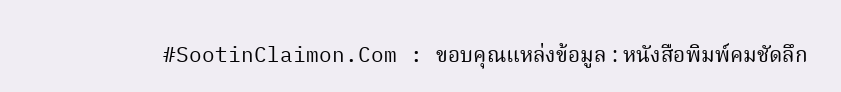#SootinClaimon.Com : ขอบคุณแหล่งข้อมูล : หนังสือพิมพ์คมชัดลึก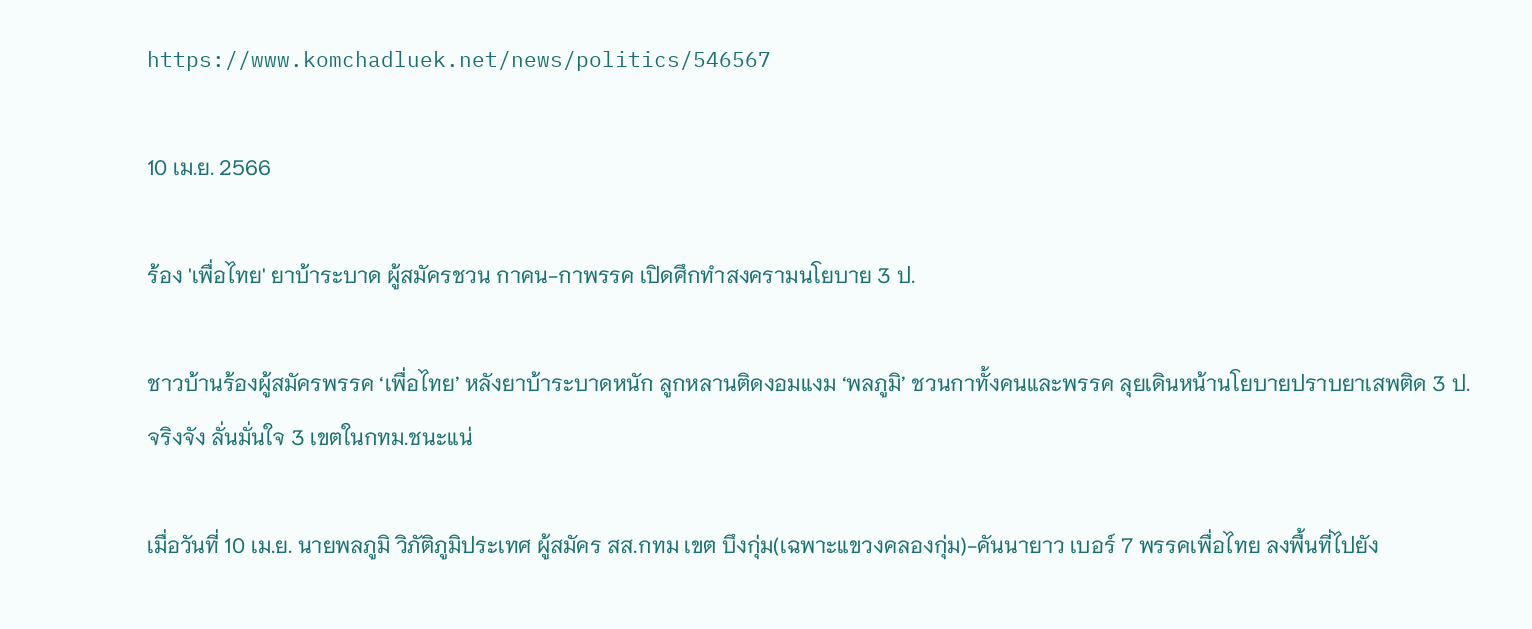https://www.komchadluek.net/news/politics/546567

10 เม.ย. 2566

ร้อง 'เพื่อไทย' ยาบ้าระบาด ผู้สมัครชวน กาคน-กาพรรค เปิดศึกทำสงครามนโยบาย 3 ป.

ชาวบ้านร้องผู้สมัครพรรค ‘เพื่อไทย’ หลังยาบ้าระบาดหนัก ลูกหลานติดงอมแงม ‘พลภูมิ’ ชวนกาทั้งคนและพรรค ลุยเดินหน้านโยบายปราบยาเสพติด 3 ป. จริงจัง ลั่นมั่นใจ 3 เขตในกทม.ชนะแน่

เมื่อวันที่ 10 เม.ย. นายพลภูมิ วิภัติภูมิประเทศ ผู้สมัคร สส.กทม เขต บึงกุ่ม(เฉพาะแขวงคลองกุ่ม)-คันนายาว เบอร์ 7 พรรคเพื่อไทย ลงพื้นที่ไปยัง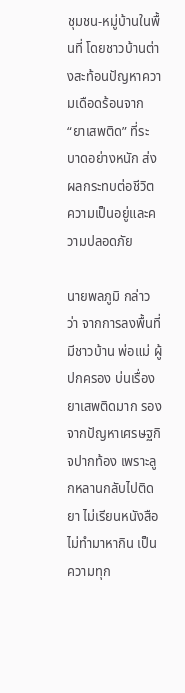ชุมชน-หมู่บ้านในพื้นที่ โดยชาวบ้านต่างสะท้อนปัญหาความเดือดร้อนจาก “ยาเสพติด” ที่ระบาดอย่างหนัก ส่งผลกระทบต่อชีวิตความเป็นอยู่และความปลอดภัย

นายพลภูมิ กล่าวว่า จากการลงพื้นที่มีชาวบ้าน พ่อแม่ ผู้ปกครอง บ่นเรื่องยาเสพติดมาก รองจากปัญหาเศรษฐกิจปากท้อง เพราะลูกหลานกลับไปติดยา ไม่เรียนหนังสือ ไม่ทำมาหากิน เป็นความทุก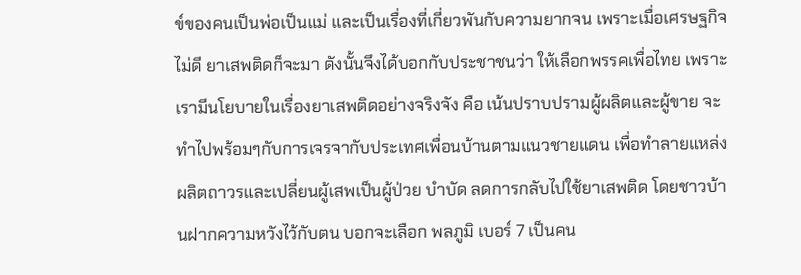ข์ของคนเป็นพ่อเป็นแม่ และเป็นเรื่องที่เกี่ยวพันกับความยากจน เพราะเมื่อเศรษฐกิจไม่ดี ยาเสพติดก็จะมา ดังนั้นจึงได้บอกกับประชาชนว่า ให้เลือกพรรคเพื่อไทย เพราะเรามีนโยบายในเรื่องยาเสพติดอย่างจริงจัง คือ เน้นปราบปรามผู้ผลิตและผู้ขาย จะทำไปพร้อมๆกับการเจรจากับประเทศเพื่อนบ้านตามแนวชายแดน เพื่อทำลายแหล่งผลิตถาวรและเปลี่ยนผู้เสพเป็นผู้ป่วย บำบัด ลดการกลับไปใช้ยาเสพติด โดยชาวบ้านฝากความหวังไว้กับตน บอกจะเลือก พลภูมิ เบอร์ 7 เป็นคน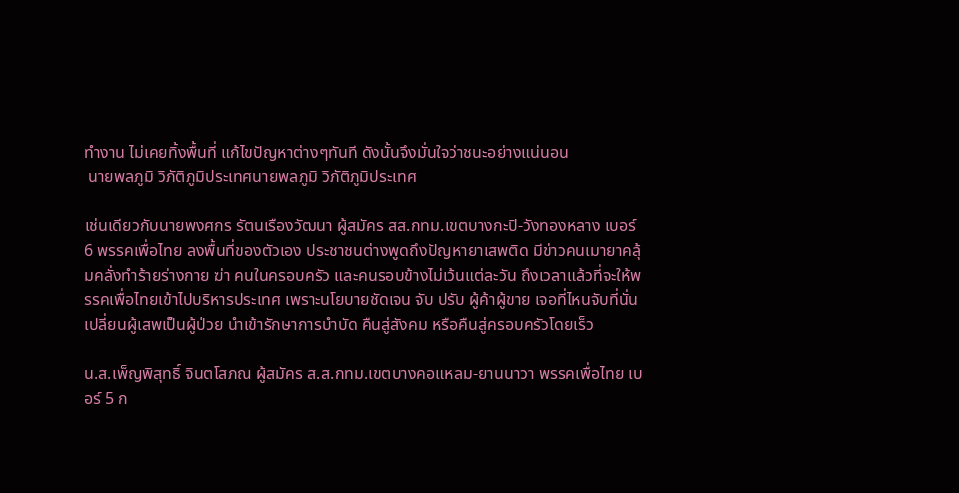ทำงาน ไม่เคยทิ้งพื้นที่ แก้ไขปัญหาต่างๆทันที ดังนั้นจึงมั่นใจว่าชนะอย่างแน่นอน
 นายพลภูมิ วิภัติภูมิประเทศนายพลภูมิ วิภัติภูมิประเทศ

เช่นเดียวกับนายพงศกร รัตนเรืองวัฒนา ผู้สมัคร สส.กทม.เขตบางกะปิ-วังทองหลาง เบอร์ 6 พรรคเพื่อไทย ลงพื้นที่ของตัวเอง ประชาชนต่างพูดถึงปัญหายาเสพติด มีข่าวคนเมายาคลุ้มคลั่งทำร้ายร่างกาย ฆ่า คนในครอบครัว และคนรอบข้างไม่เว้นแต่ละวัน ถึงเวลาแล้วที่จะให้พรรคเพื่อไทยเข้าไปบริหารประเทศ เพราะนโยบายชัดเจน จับ ปรับ ผู้ค้าผู้ขาย เจอที่ไหนจับที่นั่น เปลี่ยนผู้เสพเป็นผู้ป่วย นำเข้ารักษาการบำบัด คืนสู่สังคม หรือคืนสู่ครอบครัวโดยเร็ว

น.ส.เพ็ญพิสุทธิ์ จินตโสภณ ผู้สมัคร ส.ส.กทม.เขตบางคอแหลม-ยานนาวา พรรคเพื่อไทย เบอร์ 5 ก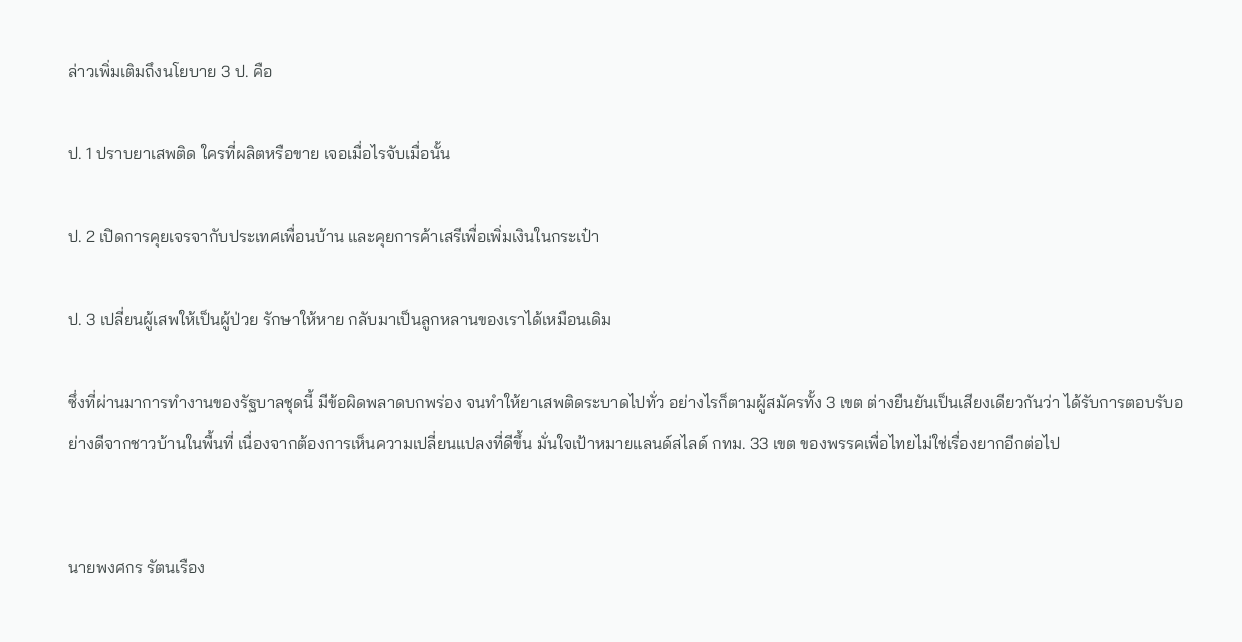ล่าวเพิ่มเติมถึงนโยบาย 3 ป. คือ

ป. 1 ปราบยาเสพติด ใครที่ผลิตหรือขาย เจอเมื่อไรจับเมื่อนั้น

ป. 2 เปิดการคุยเจรจากับประเทศเพื่อนบ้าน และคุยการค้าเสรีเพื่อเพิ่มเงินในกระเป๋า

ป. 3 เปลี่ยนผู้เสพให้เป็นผู้ป่วย รักษาให้หาย กลับมาเป็นลูกหลานของเราได้เหมือนเดิม

ซึ่งที่ผ่านมาการทำงานของรัฐบาลชุดนี้ มีข้อผิดพลาดบกพร่อง จนทำให้ยาเสพติดระบาดไปทั่ว อย่างไรก็ตามผู้สมัครทั้ง 3 เขต ต่างยืนยันเป็นเสียงเดียวกันว่า ได้รับการตอบรับอย่างดีจากชาวบ้านในพื้นที่ เนื่องจากต้องการเห็นความเปลี่ยนแปลงที่ดีขึ้น มั่นใจเป้าหมายแลนด์สไลด์ กทม. 33 เขต ของพรรคเพื่อไทยไม่ใช่เรื่องยากอีกต่อไป


นายพงศกร รัตนเรือง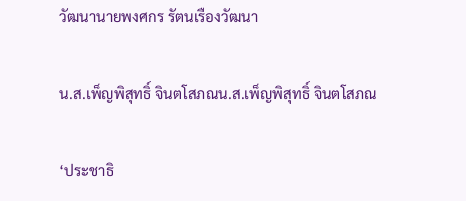วัฒนานายพงศกร รัตนเรืองวัฒนา

น.ส.เพ็ญพิสุทธิ์ จินตโสภณน.ส.เพ็ญพิสุทธิ์ จินตโสภณ

‘ประชาธิ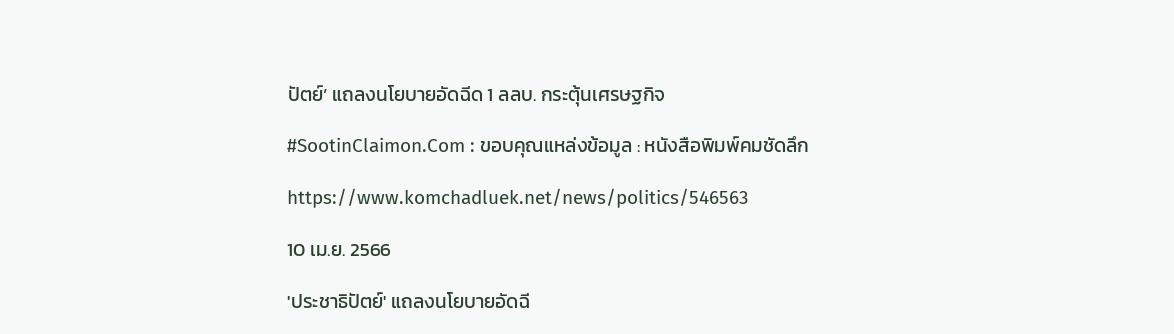ปัตย์’ แถลงนโยบายอัดฉีด 1 ลลบ. กระตุ้นเศรษฐกิจ

#SootinClaimon.Com : ขอบคุณแหล่งข้อมูล : หนังสือพิมพ์คมชัดลึก

https://www.komchadluek.net/news/politics/546563

10 เม.ย. 2566

'ประชาธิปัตย์' แถลงนโยบายอัดฉี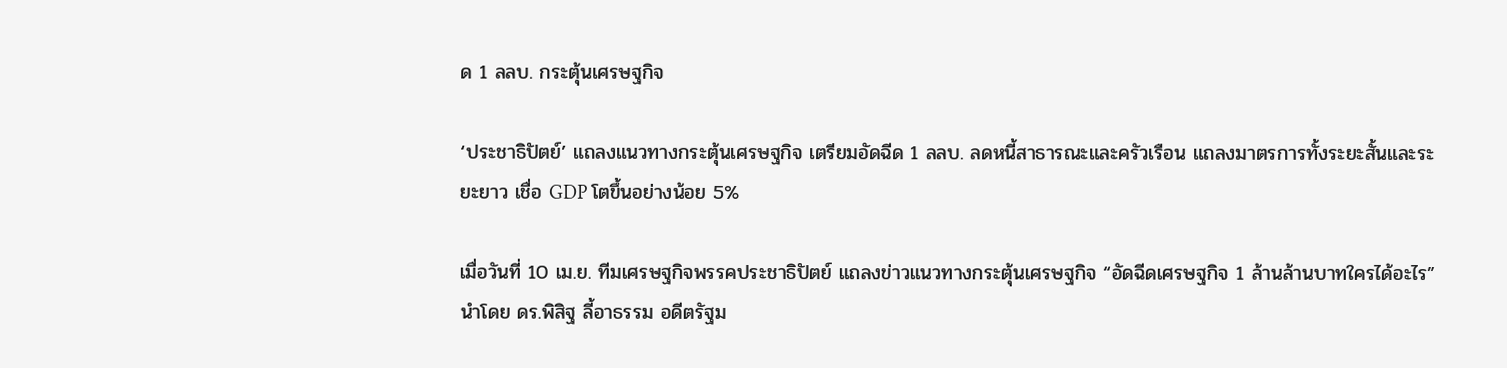ด 1 ลลบ. กระตุ้นเศรษฐกิจ

‘ประชาธิปัตย์’ แถลงแนวทางกระตุ้นเศรษฐกิจ เตรียมอัดฉีด 1 ลลบ. ลดหนี้สาธารณะและครัวเรือน แถลงมาตรการทั้งระยะสั้นและระยะยาว เชื่อ GDP โตขึ้นอย่างน้อย 5%

เมื่อวันที่ 10 เม.ย. ทีมเศรษฐกิจพรรคประชาธิปัตย์ แถลงข่าวแนวทางกระตุ้นเศรษฐกิจ “อัดฉีดเศรษฐกิจ 1 ล้านล้านบาทใครได้อะไร” นำโดย ดร.พิสิฐ ลี้อาธรรม อดีตรัฐม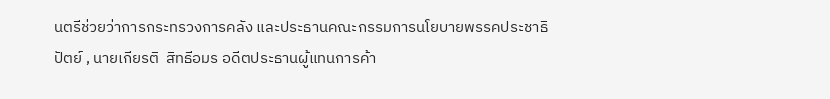นตรีช่วยว่าการกระทรวงการคลัง และประธานคณะกรรมการนโยบายพรรคประชาธิปัตย์ , นายเกียรติ  สิทธีอมร อดีตประธานผู้แทนการค้า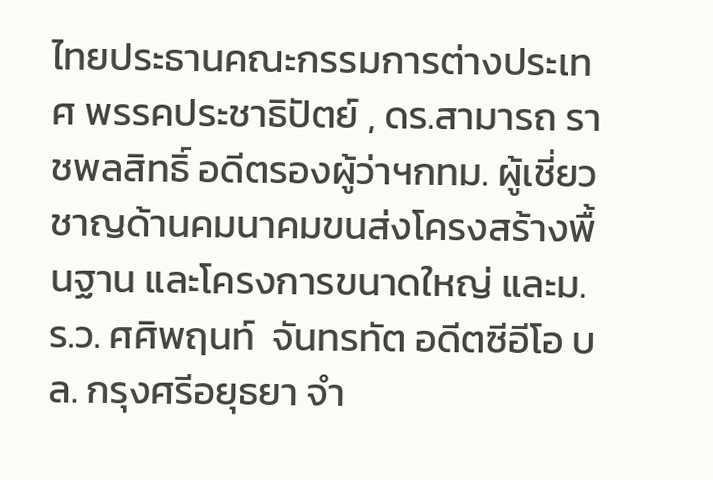ไทยประธานคณะกรรมการต่างประเทศ พรรคประชาธิปัตย์ , ดร.สามารถ ราชพลสิทธิ์ อดีตรองผู้ว่าฯกทม. ผู้เชี่ยวชาญด้านคมนาคมขนส่งโครงสร้างพื้นฐาน และโครงการขนาดใหญ่ และม.ร.ว. ศศิพฤนท์  จันทรทัต อดีตซีอีโอ บล. กรุงศรีอยุธยา จำ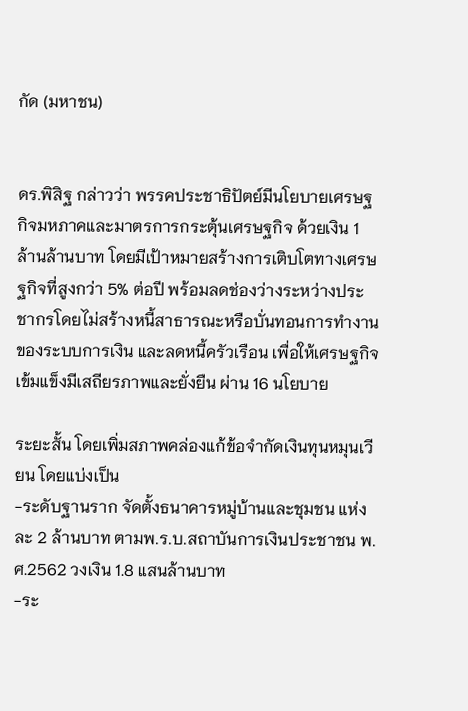กัด (มหาชน)


ดร.พิสิฐ กล่าวว่า พรรคประชาธิปัตย์มีนโยบายเศรษฐกิจมหภาคและมาตรการกระตุ้นเศรษฐกิจ ด้วยเงิน 1 ล้านล้านบาท โดยมีเป้าหมายสร้างการเติบโตทางเศรษฐกิจที่สูงกว่า 5% ต่อปี พร้อมลดช่องว่างระหว่างประชากรโดยไม่สร้างหนี้สาธารณะหรือบั่นทอนการทำงานของระบบการเงิน และลดหนี้ครัวเรือน เพื่อให้เศรษฐกิจเข้มแข็งมีเสถียรภาพและยั่งยืน ผ่าน 16 นโยบาย

ระยะสั้น โดยเพิ่มสภาพคล่องแก้ข้อจำกัดเงินทุนหมุนเวียน โดยแบ่งเป็น
-ระดับฐานราก จัดตั้งธนาคารหมู่บ้านและชุมชน แห่งละ 2 ล้านบาท ตามพ.ร.บ.สถาบันการเงินประชาชน พ.ศ.2562 วงเงิน 1.8 แสนล้านบาท
-ระ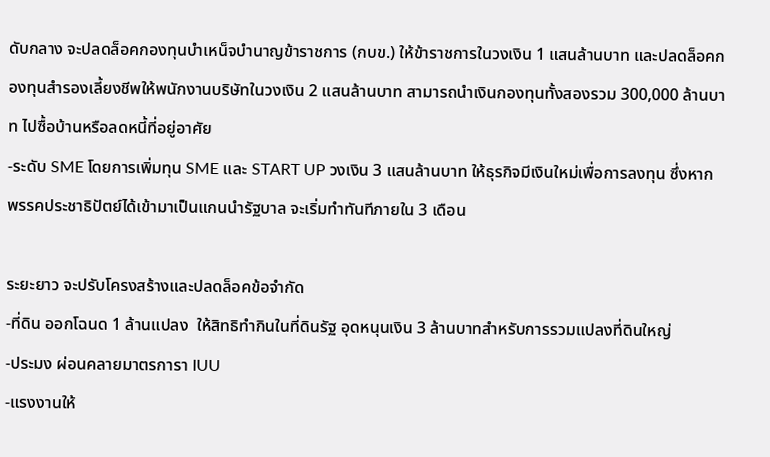ดับกลาง จะปลดล็อคกองทุนบำเหน็จบำนาญข้าราชการ (กบข.) ให้ข้าราชการในวงเงิน 1 แสนล้านบาท และปลดล็อคกองทุนสำรองเลี้ยงชีพให้พนักงานบริษัทในวงเงิน 2 แสนล้านบาท สามารถนำเงินกองทุนทั้งสองรวม 300,000 ล้านบาท ไปซื้อบ้านหรือลดหนี้ที่อยู่อาศัย
-ระดับ SME โดยการเพิ่มทุน SME และ START UP วงเงิน 3 แสนล้านบาท ให้ธุรกิจมีเงินใหม่เพื่อการลงทุน ซึ่งหากพรรคประชาธิปัตย์ได้เข้ามาเป็นแกนนำรัฐบาล จะเริ่มทำทันทีภายใน 3 เดือน

ระยะยาว จะปรับโครงสร้างและปลดล็อคข้อจำกัด
-ที่ดิน ออกโฉนด 1 ล้านแปลง  ให้สิทธิทำกินในที่ดินรัฐ อุดหนุนเงิน 3 ล้านบาทสำหรับการรวมแปลงที่ดินใหญ่
-ประมง ผ่อนคลายมาตรการา IUU
-แรงงานให้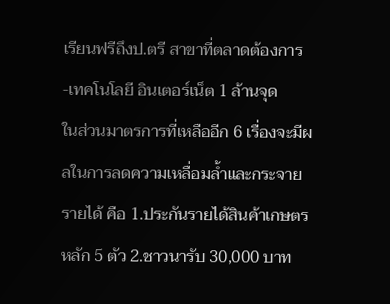เรียนฟรีถึงป.ตรี สาขาที่ตลาดต้องการ
-เทคโนโลยี อินเตอร์เน็ต 1 ล้านจุด
ในส่วนมาตรการที่เหลืออีก 6 เรื่องจะมีผลในการลดความเหลื่อมล้ำและกระจายรายได้ คือ 1.ประกันรายได้สินค้าเกษตรหลัก 5 ตัว 2.ชาวนารับ 30,000 บาท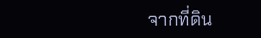จากที่ดิน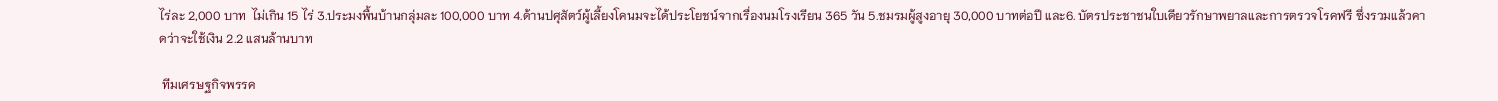ไร่ละ 2,000 บาท  ไม่เกิน 15 ไร่ 3.ประมงพื้นบ้านกลุ่มละ 100,000 บาท 4.ด้านปศุสัตว์ผู้เลี้ยงโคนมจะได้ประโยชน์จากเรื่องนมโรงเรียน 365 วัน 5.ชมรมผู้สูงอายุ 30,000 บาทต่อปี และ6. บัตรประชาชนใบเดียวรักษาพยาลและการตรวจโรคฟรี ซึ่งรวมแล้วคาดว่าจะใช้เงิน 2.2 แสนล้านบาท

 ทีมเศรษฐกิจพรรค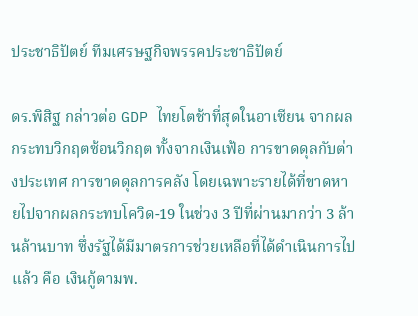ประชาธิปัตย์ ทีมเศรษฐกิจพรรคประชาธิปัตย์

ดร.พิสิฐ กล่าวต่อ GDP ไทยโตช้าที่สุดในอาเซียน จากผลกระทบวิกฤตซ้อนวิกฤต ทั้งจากเงินเฟ้อ การขาดดุลกับต่างประเทศ การขาดดุลการคลัง โดยเฉพาะรายได้ที่ขาดหายไปจากผลกระทบโควิด-19 ในช่วง 3 ปีที่ผ่านมากว่า 3 ล้านล้านบาท ซึ่งรัฐได้มีมาตรการช่วยเหลือที่ได้ดำเนินการไปแล้ว คือ เงินกู้ตามพ.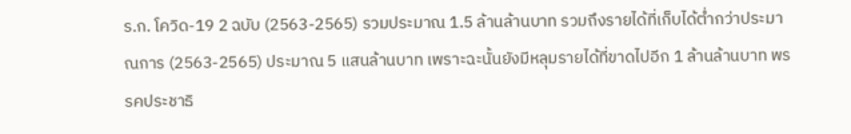ร.ก. โควิด-19 2 ฉบับ (2563-2565) รวมประมาณ 1.5 ล้านล้านบาท รวมถึงรายได้ที่เก็บได้ต่ำกว่าประมาณการ (2563-2565) ประมาณ 5 แสนล้านบาท เพราะฉะนั้นยังมีหลุมรายได้ที่ขาดไปอีก 1 ล้านล้านบาท พรรคประชาธิ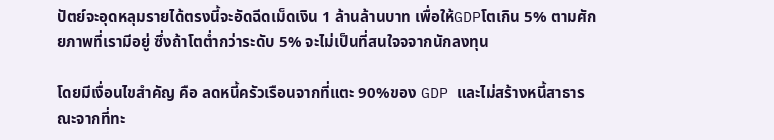ปัตย์จะอุดหลุมรายได้ตรงนี้จะอัดฉีดเม็ดเงิน 1 ล้านล้านบาท เพื่อให้GDPโตเกิน 5% ตามศักยภาพที่เรามีอยู่ ซึ่งถ้าโตต่ำกว่าระดับ 5% จะไม่เป็นที่สนใจจจากนักลงทุน

โดยมีเงื่อนไขสำคัญ คือ ลดหนี้ครัวเรือนจากที่แตะ 90%ของ GDP และไม่สร้างหนี้สาธารณะจากที่ทะ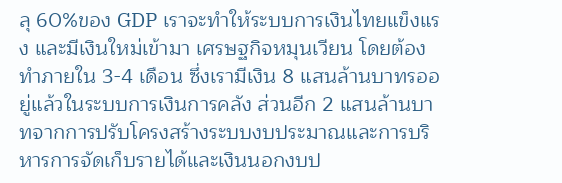ลุ 60%ของ GDP เราจะทำให้ระบบการเงินไทยแข็งแรง และมีเงินใหม่เข้ามา เศรษฐกิจหมุนเวียน โดยต้องทำภายใน 3-4 เดือน ซึ่งเรามีเงิน 8 แสนล้านบาทรออยู่แล้วในระบบการเงินการคลัง ส่วนอีก 2 แสนล้านบาทจากการปรับโครงสร้างระบบงบประมาณและการบริหารการจัดเก็บรายได้และเงินนอกงบป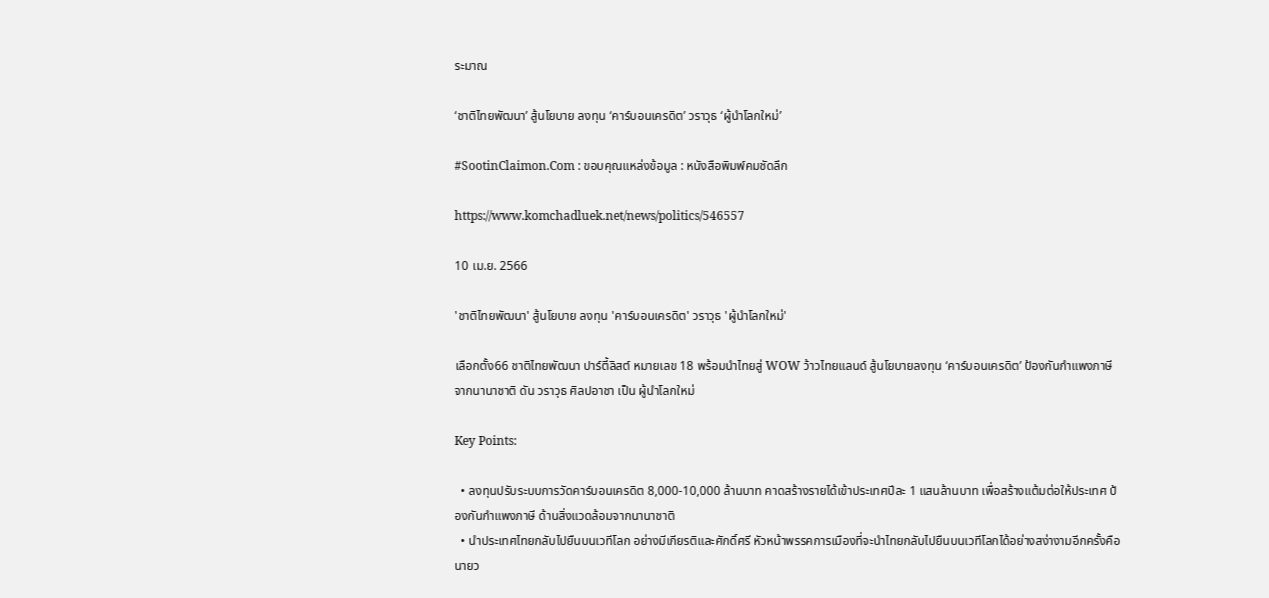ระมาณ

‘ชาติไทยพัฒนา’ สู้นโยบาย ลงทุน ‘คาร์บอนเครดิต’ วราวุธ ‘ผู้นำโลกใหม่’

#SootinClaimon.Com : ขอบคุณแหล่งข้อมูล : หนังสือพิมพ์คมชัดลึก

https://www.komchadluek.net/news/politics/546557

10 เม.ย. 2566

'ชาติไทยพัฒนา' สู้นโยบาย ลงทุน 'คาร์บอนเครดิต' วราวุธ 'ผู้นำโลกใหม่'

เลือกตั้ง66 ชาติไทยพัฒนา ปาร์ตี้ลิสต์ หมายเลข 18 พร้อมนำไทยสู่ WOW ว้าวไทยแลนด์ สู้นโยบายลงทุน ‘คาร์บอนเครดิต’ ป้องกันกำแพงภาษีจากนานาชาติ ดัน วราวุธ ศิลปอาชา เป็น ผู้นำโลกใหม่

Key Points:

  • ลงทุนปรับระบบการวัดคาร์บอนเครดิต 8,000-10,000 ล้านบาท คาดสร้างรายได้เข้าประเทศปีละ 1 แสนล้านบาท เพื่อสร้างแต้มต่อให้ประเทศ ป้องกันกำแพงภาษี ด้านสิ่งแวดล้อมจากนานาชาติ
  • นำประเทศไทยกลับไปยืนบนเวทีโลก อย่างมีเกียรติและศักดิ์ศรี หัวหน้าพรรคการเมืองที่จะนำไทยกลับไปยืนบนเวทีโลกได้อย่างสง่างามอีกครั้งคือ นายว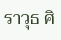ราวุธ ศิ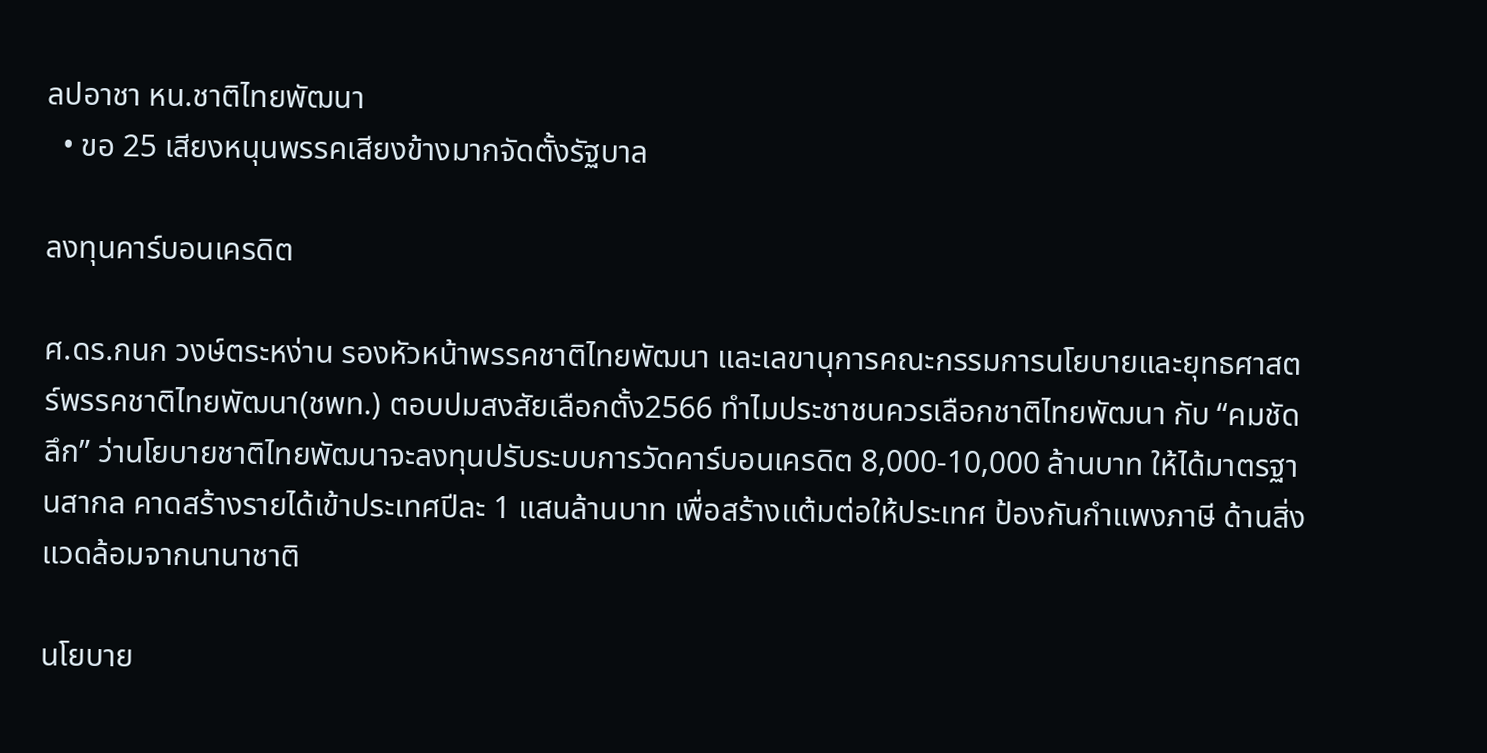ลปอาชา หน.ชาติไทยพัฒนา
  • ขอ 25 เสียงหนุนพรรคเสียงข้างมากจัดตั้งรัฐบาล

ลงทุนคาร์บอนเครดิต

ศ.ดร.กนก วงษ์ตระหง่าน รองหัวหน้าพรรคชาติไทยพัฒนา และเลขานุการคณะกรรมการนโยบายและยุทธศาสตร์พรรคชาติไทยพัฒนา(ชพท.) ตอบปมสงสัยเลือกตั้ง2566 ทำไมประชาชนควรเลือกชาติไทยพัฒนา กับ “คมชัดลึก” ว่านโยบายชาติไทยพัฒนาจะลงทุนปรับระบบการวัดคาร์บอนเครดิต 8,000-10,000 ล้านบาท ให้ได้มาตรฐานสากล คาดสร้างรายได้เข้าประเทศปีละ 1 แสนล้านบาท เพื่อสร้างแต้มต่อให้ประเทศ ป้องกันกำแพงภาษี ด้านสิ่งแวดล้อมจากนานาชาติ

นโยบาย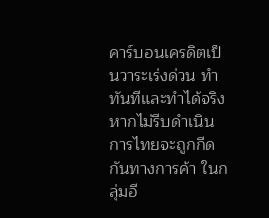คาร์บอนเครดิตเป็นวาระเร่งด่วน ทำทันทีและทำได้จริง หากไม่รีบดำเนินการไทยจะถูกกีดกันทางการค้า ในกลุ่มอี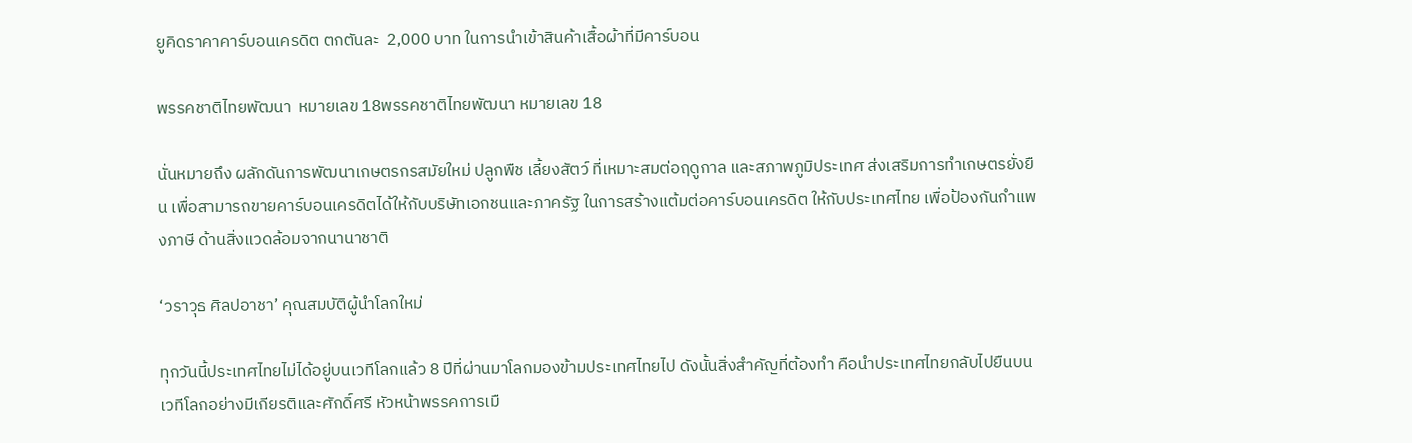ยูคิดราคาคาร์บอนเครดิต ตกตันละ  2,000 บาท ในการนำเข้าสินค้าเสื้อผ้าที่มีคาร์บอน

พรรคชาติไทยพัฒนา  หมายเลข 18พรรคชาติไทยพัฒนา หมายเลข 18

นั่นหมายถึง ผลักดันการพัฒนาเกษตรกรสมัยใหม่ ปลูกพืช เลี้ยงสัตว์ ที่เหมาะสมต่อฤดูกาล และสภาพภูมิประเทศ ส่งเสริมการทำเกษตรยั่งยืน เพื่อสามารถขายคาร์บอนเครดิตได้ให้กับบริษัทเอกชนและภาครัฐ ในการสร้างแต้มต่อคาร์บอนเครดิต ให้กับประเทศไทย เพื่อป้องกันกำแพงภาษี ด้านสิ่งแวดล้อมจากนานาชาติ

‘วราวุธ ศิลปอาชา’ คุณสมบัติผู้นำโลกใหม่

ทุกวันนี้ประเทศไทยไม่ได้อยู่บนเวทีโลกแล้ว 8 ปีที่ผ่านมาโลกมองข้ามประเทศไทยไป ดังนั้นสิ่งสำคัญที่ต้องทำ คือนำประเทศไทยกลับไปยืนบนเวทีโลกอย่างมีเกียรติและศักดิ์ศรี หัวหน้าพรรคการเมื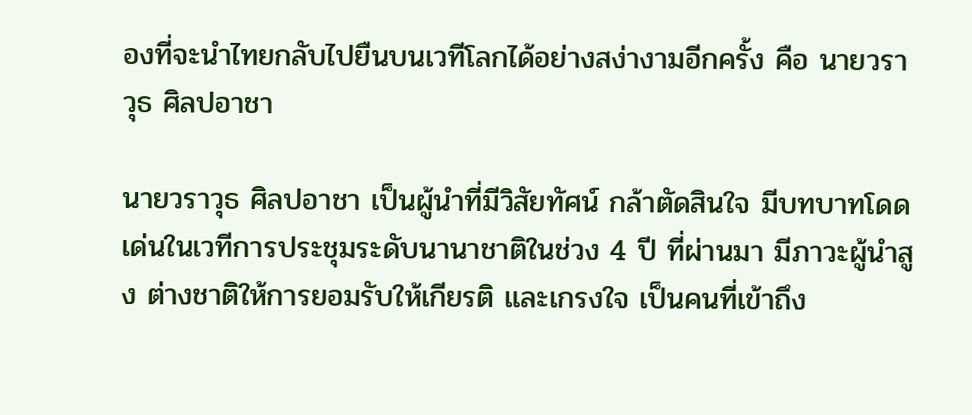องที่จะนำไทยกลับไปยืนบนเวทีโลกได้อย่างสง่างามอีกครั้ง คือ นายวราวุธ ศิลปอาชา

นายวราวุธ ศิลปอาชา เป็นผู้นำที่มีวิสัยทัศน์ กล้าตัดสินใจ มีบทบาทโดดเด่นในเวทีการประชุมระดับนานาชาติในช่วง 4 ปี ที่ผ่านมา มีภาวะผู้นำสูง ต่างชาติให้การยอมรับให้เกียรติ และเกรงใจ เป็นคนที่เข้าถึง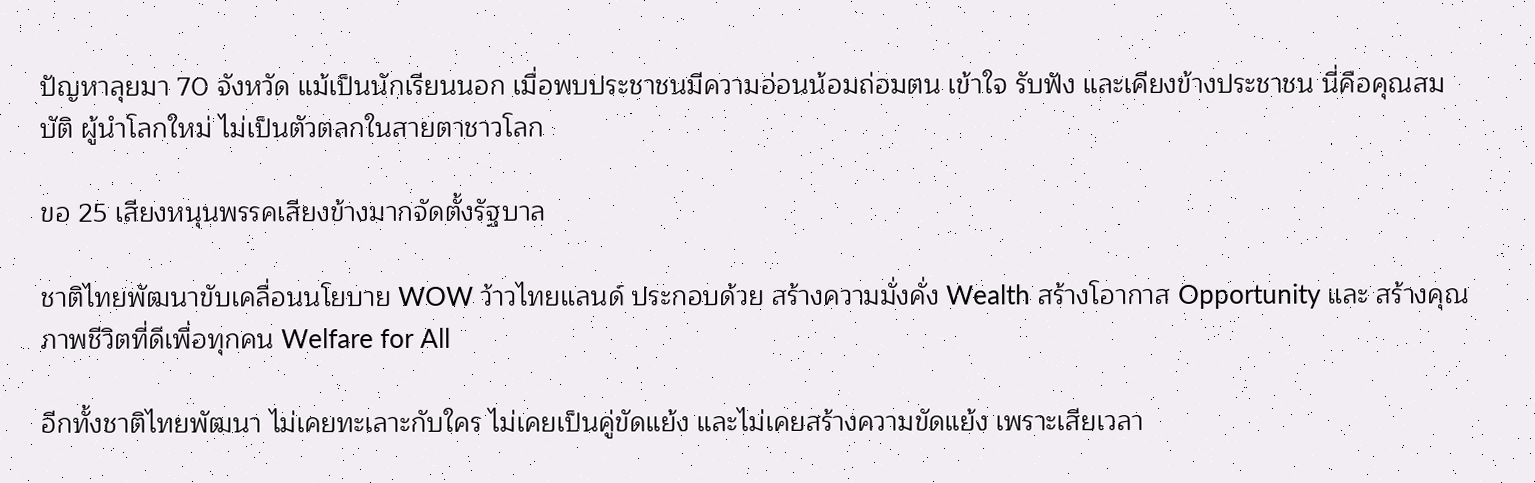ปัญหาลุยมา 70 จังหวัด แม้เป็นนักเรียนนอก เมื่อพบประชาชนมีความอ่อนน้อมถ่อมตน เข้าใจ รับฟัง และเคียงข้างประชาชน นี่คือคุณสมบัติ ผู้นำโลกใหม่ ไม่เป็นตัวตลกในสายตาชาวโลก

ขอ 25 เสียงหนุนพรรคเสียงข้างมากจัดตั้งรัฐบาล

ชาติไทยพัฒนาขับเคลื่อนนโยบาย WOW ว้าวไทยแลนด์ ประกอบด้วย สร้างความมั่งคั่ง Wealth สร้างโอากาส Opportunity และ สร้างคุณภาพชีวิตที่ดีเพื่อทุกคน Welfare for All

อีกทั้งชาติไทยพัฒนา ไม่เคยทะเลาะกับใคร ไม่เคยเป็นคู่ขัดแย้ง และไม่เคยสร้างความขัดแย้ง เพราะเสียเวลา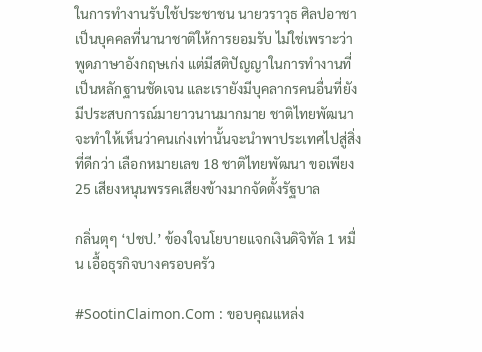ในการทำงานรับใช้ประชาชน นายวราวุธ ศิลปอาชา เป็นบุคคลที่นานาชาติให้การยอมรับ ไม่ใช่เพราะว่าพูดภาษาอังกฤษเก่ง แต่มีสติปัญญาในการทำงานที่เป็นหลักฐานชัดเจน และเรายังมีบุคลากรคนอื่นที่ยังมีประสบการณ์มายาวนานมากมาย ชาติไทยพัฒนาจะทำให้เห็นว่าคนเก่งเท่านั้นจะนำพาประเทศไปสู่สิ่งที่ดีกว่า เลือกหมายเลข 18 ชาติไทยพัฒนา ขอเพียง 25 เสียงหนุนพรรคเสียงข้างมากจัดตั้งรัฐบาล

กลิ่นตุๆ ‘ปชป.’ ข้องใจนโยบายแจกเงินดิจิทัล 1 หมื่น เอื้อธุรกิจบางครอบครัว

#SootinClaimon.Com : ขอบคุณแหล่ง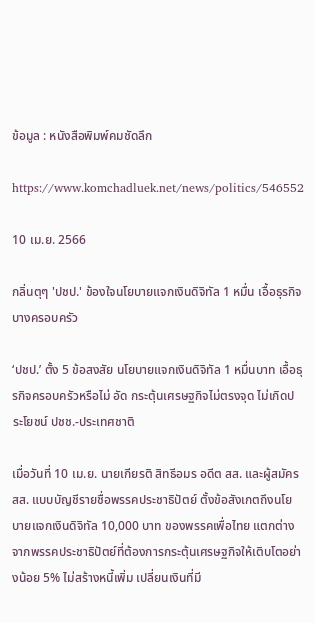ข้อมูล : หนังสือพิมพ์คมชัดลึก

https://www.komchadluek.net/news/politics/546552

10 เม.ย. 2566

กลิ่นตุๆ 'ปชป.' ข้องใจนโยบายแจกเงินดิจิทัล 1 หมื่น เอื้อธุรกิจบางครอบครัว

‘ปชป.’ ตั้ง 5 ข้อสงสัย นโยบายแจกเงินดิจิทัล 1 หมื่นบาท เอื้อธุรกิจครอบครัวหรือไม่ อัด กระตุ้นเศรษฐกิจไม่ตรงจุด ไม่เกิดประโยชน์ ปชช.-ประเทศชาติ

เมื่อวันที่ 10 เม.ย. นายเกียรติ สิทธีอมร อดีต สส. และผู้สมัคร สส. แบบบัญชีรายชื่อพรรคประชาธิปัตย์ ตั้งข้อสังเกตถึงนโยบายแจกเงินดิจิทัล 10,000 บาท ของพรรคเพื่อไทย แตกต่างจากพรรคประชาธิปัตย์ที่ต้องการกระตุ้นเศรษฐกิจให้เติบโตอย่างน้อย 5% ไม่สร้างหนี้เพิ่ม เปลี่ยนเงินที่มี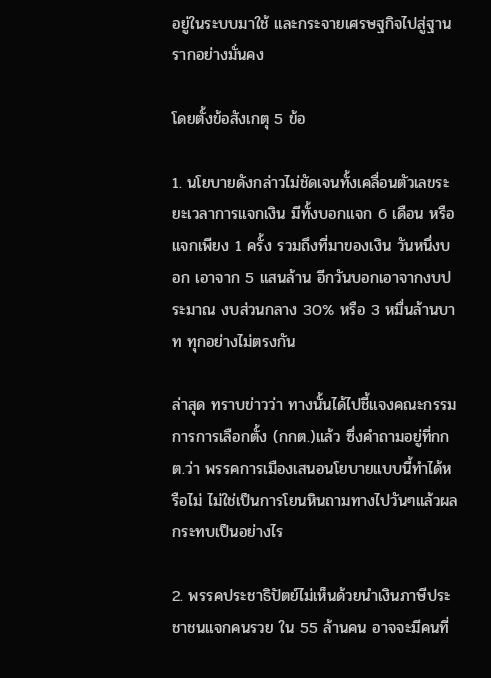อยู่ในระบบมาใช้ และกระจายเศรษฐกิจไปสู่ฐานรากอย่างมั่นคง

โดยตั้งข้อสังเกตุ 5 ข้อ

1. นโยบายดังกล่าวไม่ชัดเจนทั้งเคลื่อนตัวเลขระยะเวลาการแจกเงิน มีทั้งบอกแจก 6 เดือน หรือ แจกเพียง 1 ครั้ง รวมถึงที่มาของเงิน วันหนึ่งบอก เอาจาก 5 แสนล้าน อีกวันบอกเอาจากงบประมาณ งบส่วนกลาง 30% หรือ 3 หมื่นล้านบาท ทุกอย่างไม่ตรงกัน

ล่าสุด ทราบข่าวว่า ทางนั้นได้ไปชี้แจงคณะกรรมการการเลือกตั้ง (กกต.)แล้ว ซึ่งคำถามอยู่ที่กกต.ว่า พรรคการเมืองเสนอนโยบายแบบนี้ทำได้หรือไม่ ไม่ใช่เป็นการโยนหินถามทางไปวันๆแล้วผลกระทบเป็นอย่างไร

2. พรรคประชาธิปัตย์ไม่เห็นด้วยนำเงินภาษีประชาชนแจกคนรวย ใน 55 ล้านคน อาจจะมีคนที่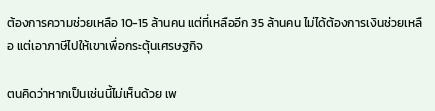ต้องการความช่วยเหลือ 10-15 ล้านคน แต่ที่เหลืออีก 35 ล้านคน ไม่ได้ต้องการเงินช่วยเหลือ แต่เอาภาษีไปให้เขาเพื่อกระตุ้นเศรษฐกิจ

ตนคิดว่าหากเป็นเช่นนี้ไม่เห็นด้วย เพ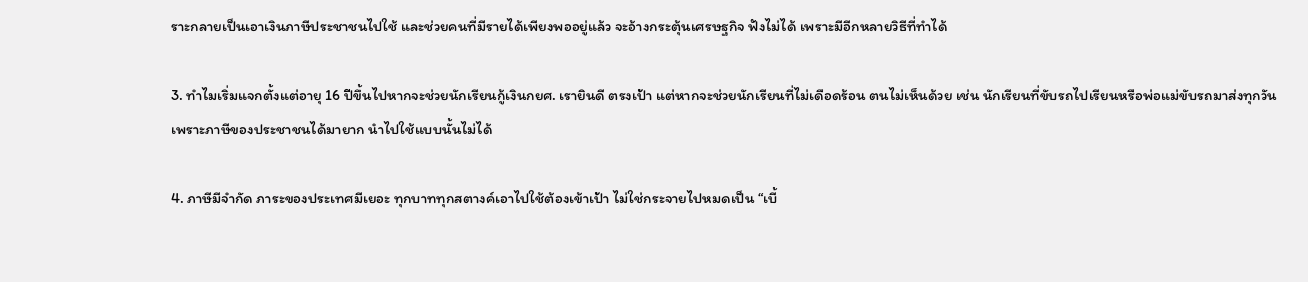ราะกลายเป็นเอาเงินภาษีประชาชนไปใช้ และช่วยคนที่มีรายได้เพียงพออยู่แล้ว จะอ้างกระตุ้นเศรษฐกิจ ฟังไม่ได้ เพราะมีอีกหลายวิธีที่ทำได้

3. ทำไมเริ่มแจกตั้งแต่อายุ 16 ปีขึ้นไปหากจะช่วยนักเรียนกู้เงินกยศ. เรายินดี ตรงเป้า แต่หากจะช่วยนักเรียนที่ไม่เดือดร้อน ตนไม่เห็นด้วย เช่น นักเรียนที่ขับรถไปเรียนหรือพ่อแม่ขับรถมาส่งทุกวัน เพราะภาษีของประชาชนได้มายาก นำไปใช้แบบนั้นไม่ได้

4. ภาษีมีจำกัด ภาระของประเทศมีเยอะ ทุกบาททุกสตางค์เอาไปใช้ต้องเข้าเป้า ไม่ใช่กระจายไปหมดเป็น “เบี้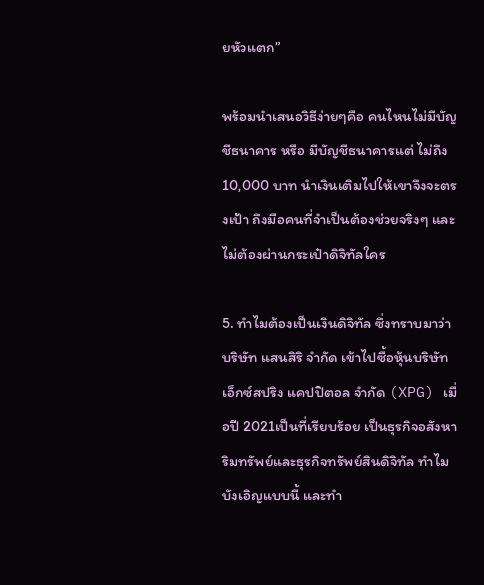ยหัวแตก”

พร้อมนำเสนอวิธีง่ายๆคือ คนไหนไม่มีบัญชีธนาคาร หรือ มีบัญชีธนาคารแต่ ไม่ถึง 10,000 บาท นำเงินเติมไปให้เขาจึงจะตรงเป้า ถึงมือคนที่จำเป็นต้องช่วยจริงๆ และไม่ต้องผ่านกระเป๋าดิจิทัลใคร

5. ทำไมต้องเป็นเงินดิจิทัล ซึ่งทราบมาว่า บริษัท แสนสิริ จำกัด เข้าไปซื้อหุ้นบริษัท เอ็กซ์สปริง แคปปิตอล จำกัด (XPG) เมื่อปี 2021เป็นที่เรียบร้อย เป็นธุรกิจอสังหาริมทรัพย์และธุรกิจทรัพย์สินดิจิทัล ทำไมบังเอิญแบบนี้ และทำ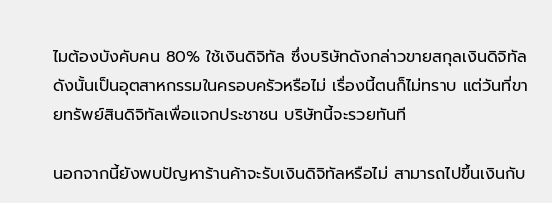ไมต้องบังคับคน 80% ใช้เงินดิจิทัล ซึ่งบริษัทดังกล่าวขายสกุลเงินดิจิทัลดังนั้นเป็นอุตสาหกรรมในครอบครัวหรือไม่ เรื่องนี้ตนก็ไม่ทราบ แต่วันที่ขายทรัพย์สินดิจิทัลเพื่อแจกประชาชน บริษัทนี้จะรวยทันที

นอกจากนี้ยังพบปัญหาร้านค้าจะรับเงินดิจิทัลหรือไม่ สามารถไปขึ้นเงินกับ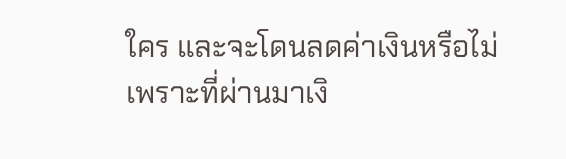ใคร และจะโดนลดค่าเงินหรือไม่ เพราะที่ผ่านมาเงิ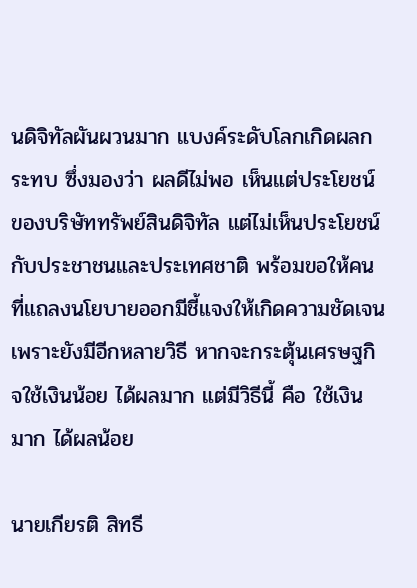นดิจิทัลผันผวนมาก แบงค์ระดับโลกเกิดผลกระทบ ซึ่งมองว่า ผลดีไม่พอ เห็นแต่ประโยชน์ของบริษัททรัพย์สินดิจิทัล แต่ไม่เห็นประโยชน์กับประชาชนและประเทศชาติ พร้อมขอให้คนที่แถลงนโยบายออกมีชี้แจงให้เกิดความชัดเจน เพราะยังมีอีกหลายวิธี หากจะกระตุ้นเศรษฐกิจใช้เงินน้อย ได้ผลมาก แต่มีวิธีนี้ คือ ใช้เงินมาก ได้ผลน้อย

นายเกียรติ สิทธี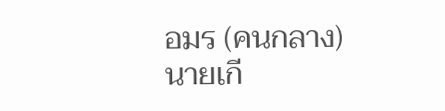อมร (คนกลาง)นายเกี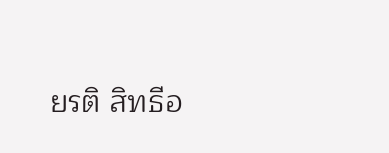ยรติ สิทธีอ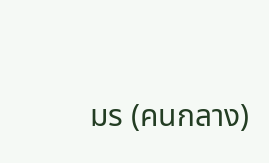มร (คนกลาง)